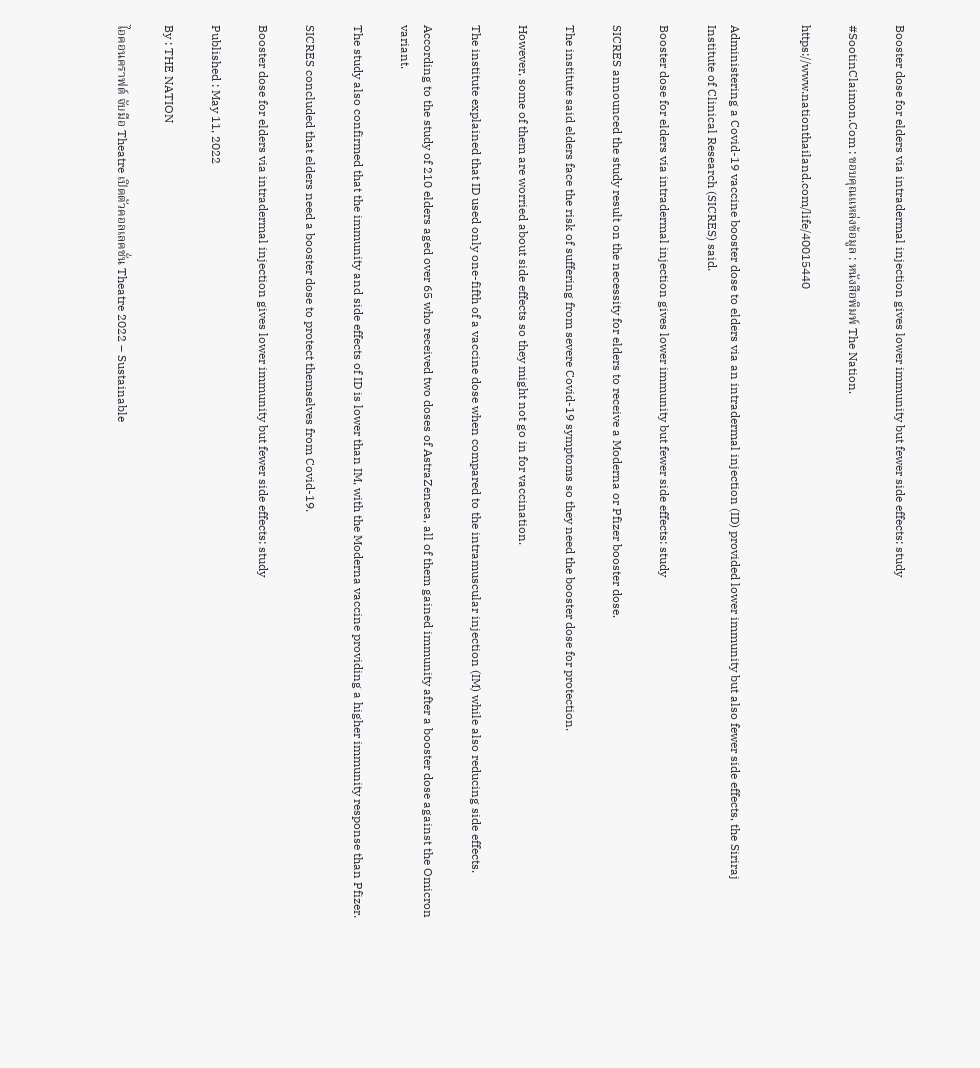Booster dose for elders via intradermal injection gives lower immunity but fewer side effects: study

#SootinClaimon.Com : ขอบคุณแหล่งข้อมูล : หนังสือพิมพ์ The Nation.

https://www.nationthailand.com/life/40015440


Administering a Covid-19 vaccine booster dose to elders via an intradermal injection (ID) provided lower immunity but also fewer side effects, the Siriraj Institute of Clinical Research (SICRES) said.

Booster dose for elders via intradermal injection gives lower immunity but fewer side effects: study

SICRES announced the study result on the necessity for elders to receive a Moderna or Pfizer booster dose.

The institute said elders face the risk of suffering from severe Covid-19 symptoms so they need the booster dose for protection.

However, some of them are worried about side effects so they might not go in for vaccination.

The institute explained that ID used only one-fifth of a vaccine dose when compared to the intramuscular injection (IM) while also reducing side effects.

According to the study of 210 elders aged over 65 who received two doses of AstraZeneca, all of them gained immunity after a booster dose against the Omicron variant.

The study also confirmed that the immunity and side effects of ID is lower than IM, with the Moderna vaccine providing a higher immunity response than Pfizer.

SICRES concluded that elders need a booster dose to protect themselves from Covid-19.

Booster dose for elders via intradermal injection gives lower immunity but fewer side effects: study

Published : May 11, 2022

By : THE NATION

ไอคอนคราฟต์ จับมือ Theatre เปิดตัวคอลเลคชั่น Theatre 2022 – Sustainable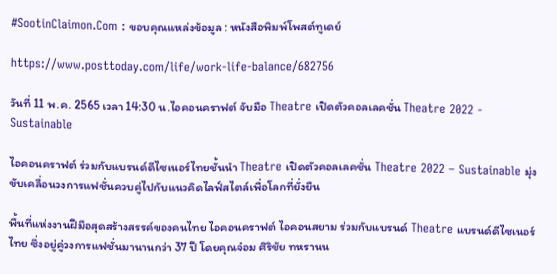#SootinClaimon.Com : ขอบคุณแหล่งข้อมูล : หนังสือพิมพ์โพสต์ทูเดย์

https://www.posttoday.com/life/work-life-balance/682756

วันที่ 11 พ.ค. 2565 เวลา 14:30 น.ไอคอนคราฟต์ จับมือ Theatre เปิดตัวคอลเลคชั่น Theatre 2022 - Sustainable

ไอคอนคราฟต์ ร่วมกับแบรนด์ดีไซเนอร์ไทยชั้นนำ Theatre เปิดตัวคอลเลคชั่น Theatre 2022 – Sustainable มุ่งขับเคลื่อนวงการแฟชั่นควบคู่ไปกับแนวคิดไลฟ์สไตล์เพื่อโลกที่ยั่งยืน

พื้นที่แห่งงานฝีมือสุดสร้างสรรค์ของคนไทย ไอคอนคราฟต์ ไอคอนสยาม ร่วมกับแบรนด์ Theatre แบรนด์ดีไซเนอร์ไทย ซึ่งอยู่คู่วงการแฟชั่นมานานกว่า 37 ปี โดยคุณจ๋อม ศิริชัย ทหรานน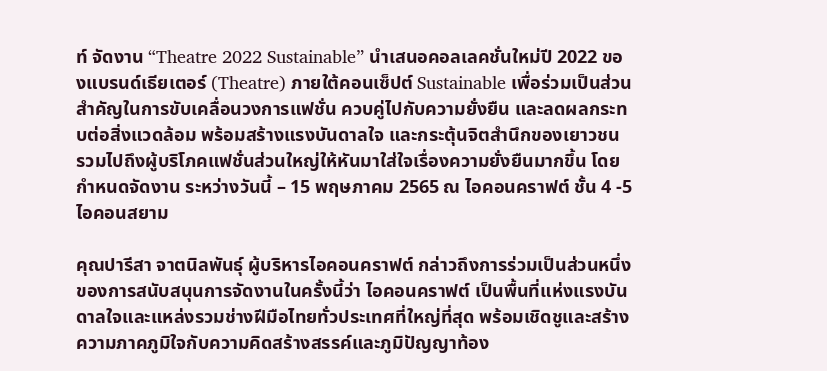ท์ จัดงาน “Theatre 2022 Sustainable” นำเสนอคอลเลคชั่นใหม่ปี 2022 ของแบรนด์เธียเตอร์ (Theatre) ภายใต้คอนเซ็ปต์ Sustainable เพื่อร่วมเป็นส่วนสำคัญในการขับเคลื่อนวงการแฟชั่น ควบคู่ไปกับความยั่งยืน และลดผลกระทบต่อสิ่งแวดล้อม พร้อมสร้างแรงบันดาลใจ และกระตุ้นจิตสำนึกของเยาวชน รวมไปถึงผู้บริโภคแฟชั่นส่วนใหญ่ให้หันมาใส่ใจเรื่องความยั่งยืนมากขึ้น โดยกำหนดจัดงาน ระหว่างวันนี้ – 15 พฤษภาคม 2565 ณ ไอคอนคราฟต์ ชั้น 4 -5 ไอคอนสยาม

คุณปารีสา จาตนิลพันธุ์ ผู้บริหารไอคอนคราฟต์ กล่าวถึงการร่วมเป็นส่วนหนึ่งของการสนับสนุนการจัดงานในครั้งนี้ว่า ไอคอนคราฟต์ เป็นพื้นที่แห่งแรงบันดาลใจและแหล่งรวมช่างฝีมือไทยทั่วประเทศที่ใหญ่ที่สุด พร้อมเชิดชูและสร้างความภาคภูมิใจกับความคิดสร้างสรรค์และภูมิปัญญาท้อง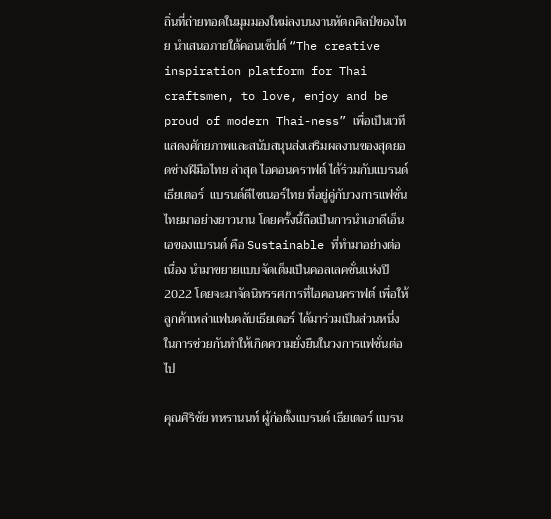ถิ่นที่ถ่ายทอดในมุมมองใหม่ลงบนงานหัตถศิลป์ของไทย นำเสนอภายใต้คอนเซ็ปต์ “The creative inspiration platform for Thai craftsmen, to love, enjoy and be proud of modern Thai-ness” เพื่อเป็นเวทีแสดงศักยภาพและสนับสนุนส่งเสริมผลงานของสุดยอดช่างฝีมือไทย ล่าสุด ไอคอนคราฟต์ ได้ร่วมกับแบรนด์  เธียเตอร์  แบรนด์ดีไซเนอร์ไทย ที่อยู่คู่กับวงการแฟชั่นไทยมาอย่างยาวนาน โดยครั้งนี้ถือเป็นการนำเอาดีเอ็นเอของแบรนด์ คือ Sustainable ที่ทำมาอย่างต่อเนื่อง นำมาขยายแบบจัดเต็มเป็นคอลเลคชั่นแห่งปี 2022 โดยจะมาจัดนิทรรศการที่ไอคอนคราฟต์ เพื่อให้ลูกค้าเหล่าแฟนคลับเธียเตอร์ ได้มาร่วมเป็นส่วนหนึ่งในการช่วยกันทำให้เกิดความยั่งยืนในวงการแฟชั่นต่อไป

คุณศิริชัย ทหรานนท์ ผู้ก่อตั้งแบรนด์ เธียเตอร์ แบรน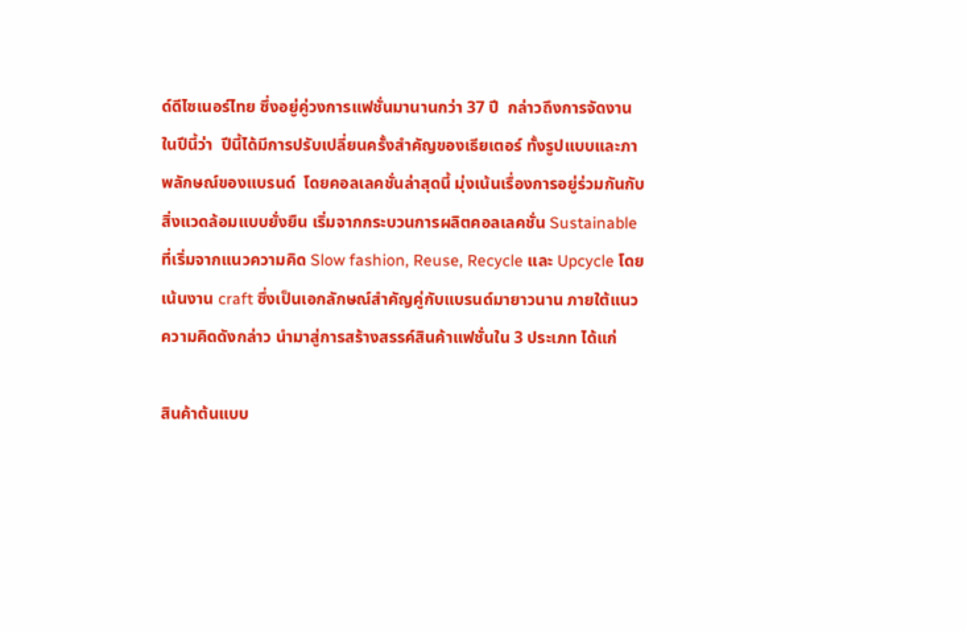ด์ดีไซเนอร์ไทย ซึ่งอยู่คู่วงการแฟชั่นมานานกว่า 37 ปี  กล่าวถึงการจัดงานในปีนี้ว่า  ปีนี้ได้มีการปรับเปลี่ยนครั้งสำคัญของเธียเตอร์ ทั้งรูปแบบและภาพลักษณ์ของแบรนด์  โดยคอลเลคชั่นล่าสุดนี้ มุ่งเน้นเรื่องการอยู่ร่วมกันกับสิ่งแวดล้อมแบบยั่งยืน เริ่มจากกระบวนการผลิตคอลเลคชั่น Sustainable ที่เริ่มจากแนวความคิด Slow fashion, Reuse, Recycle และ Upcycle โดยเน้นงาน craft ซึ่งเป็นเอกลักษณ์สำคัญคู่กับแบรนด์มายาวนาน ภายใต้แนวความคิดดังกล่าว นำมาสู่การสร้างสรรค์สินค้าแฟชั่นใน 3 ประเภท ได้แก่

สินค้าต้นแบบ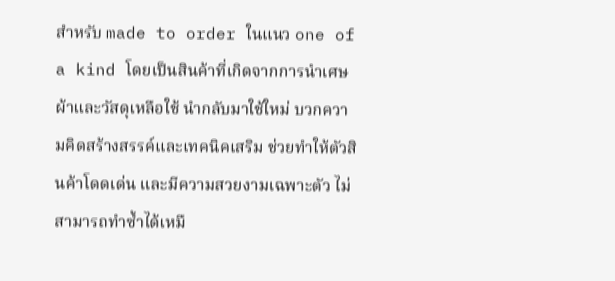สำหรับ made to order ในแนว one of a kind โดยเป็นสินค้าที่เกิดจากการนำเศษผ้าและวัสดุเหลือใช้ นำกลับมาใช้ใหม่ บวกความคิดสร้างสรรค์และเทคนิคเสริม ช่วยทำให้ตัวสินค้าโดดเด่น และมีความสวยงามเฉพาะตัว ไม่สามารถทำซ้ำได้เหมื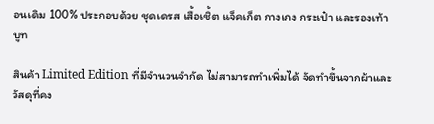อนเดิม 100% ประกอบด้วย ชุดเดรส เสื้อเชิ้ต แจ็คเก็ต กางเกง กระเป๋า และรองเท้าบูท

สินค้า Limited Edition ที่มีจำนวนจำกัด ไม่สามารถทำเพิ่มได้ จัดทำขึ้นจากผ้าและวัสดุที่คง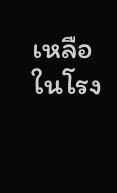เหลือในโรง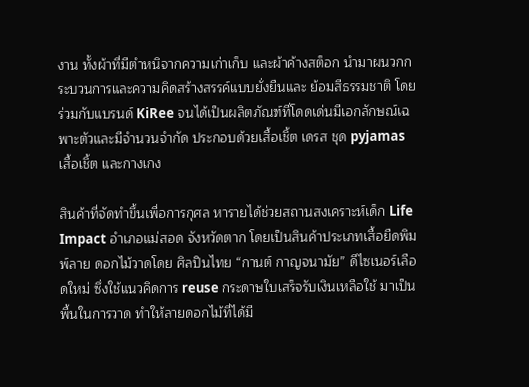งาน ทั้งผ้าที่มีตำหนิจากความเก่าเก็บ และผ้าค้างสต็อก นำมาผนวกกระบวนการและความคิดสร้างสรรค์แบบยั่งยืนและ ย้อมสีธรรมชาติ โดยร่วมกับแบรนด์ KiRee จนได้เป็นผลิตภัณฑ์ที่โดดเด่นมีเอกลักษณ์เฉพาะตัวและมีจำนวนจำกัด ประกอบด้วยเสื้อเชิ้ต เดรส ชุด pyjamas เสื้อเชิ้ต และกางเกง

สินค้าที่จัดทำขึ้นเพื่อการกุศล หารายได้ช่วยสถานสงเคราะห์เด็ก Life Impact อำเภอแม่สอด จังหวัดตาก โดยเป็นสินค้าประเภทเสื้อยืดพิมพ์ลาย ดอกไม้วาดโดย ศิลปินไทย “กานต์ กาญจนามัย” ดีไซเนอร์เลือดใหม่ ซึ่งใช้แนวคิดการ reuse กระดาษใบเสร็จรับเงินเหลือใช้ มาเป็นพื้นในการวาด ทำให้ลายดอกไม้ที่ได้มี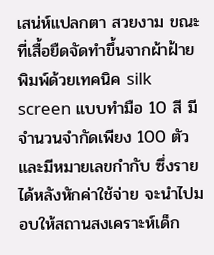เสน่ห์แปลกตา สวยงาม ขณะที่เสื้อยืดจัดทำขึ้นจากผ้าฝ้าย พิมพ์ด้วยเทคนิค silk screen แบบทำมือ 10 สี มีจำนวนจำกัดเพียง 100 ตัว และมีหมายเลขกำกับ ซึ่งรายได้หลังหักค่าใช้จ่าย จะนำไปมอบให้สถานสงเคราะห์เด็ก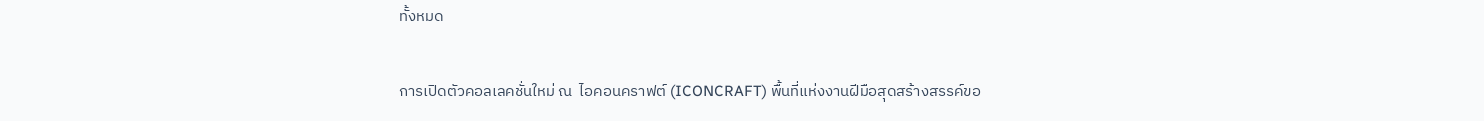ทั้งหมด

การเปิดตัวคอลเลคชั่นใหม่ ณ  ไอคอนคราฟต์ (ICONCRAFT) พื้นที่แห่งงานฝีมือสุดสร้างสรรค์ขอ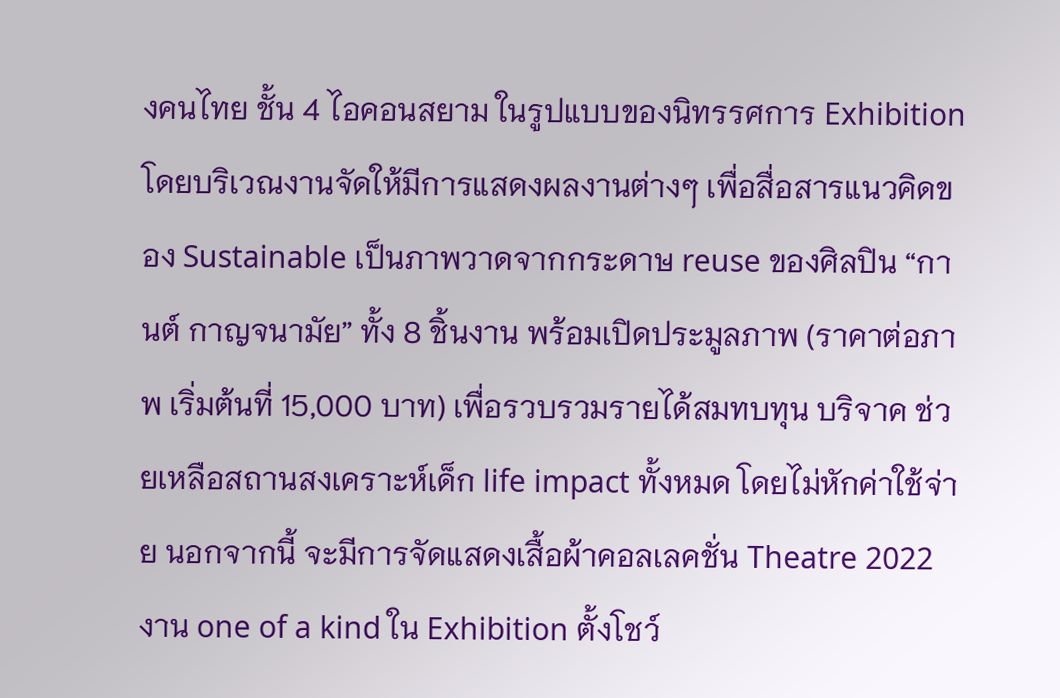งคนไทย ชั้น 4 ไอคอนสยาม ในรูปแบบของนิทรรศการ Exhibition โดยบริเวณงานจัดให้มีการแสดงผลงานต่างๆ เพื่อสื่อสารแนวคิดของ Sustainable เป็นภาพวาดจากกระดาษ reuse ของศิลปิน “กานต์ กาญจนามัย” ทั้ง 8 ชิ้นงาน พร้อมเปิดประมูลภาพ (ราคาต่อภาพ เริ่มต้นที่ 15,000 บาท) เพื่อรวบรวมรายได้สมทบทุน บริจาค ช่วยเหลือสถานสงเคราะห์เด็ก life impact ทั้งหมด โดยไม่หักค่าใช้จ่าย นอกจากนี้ จะมีการจัดแสดงเสื้อผ้าคอลเลคชั่น Theatre 2022  งาน one of a kind ใน Exhibition ตั้งโชว์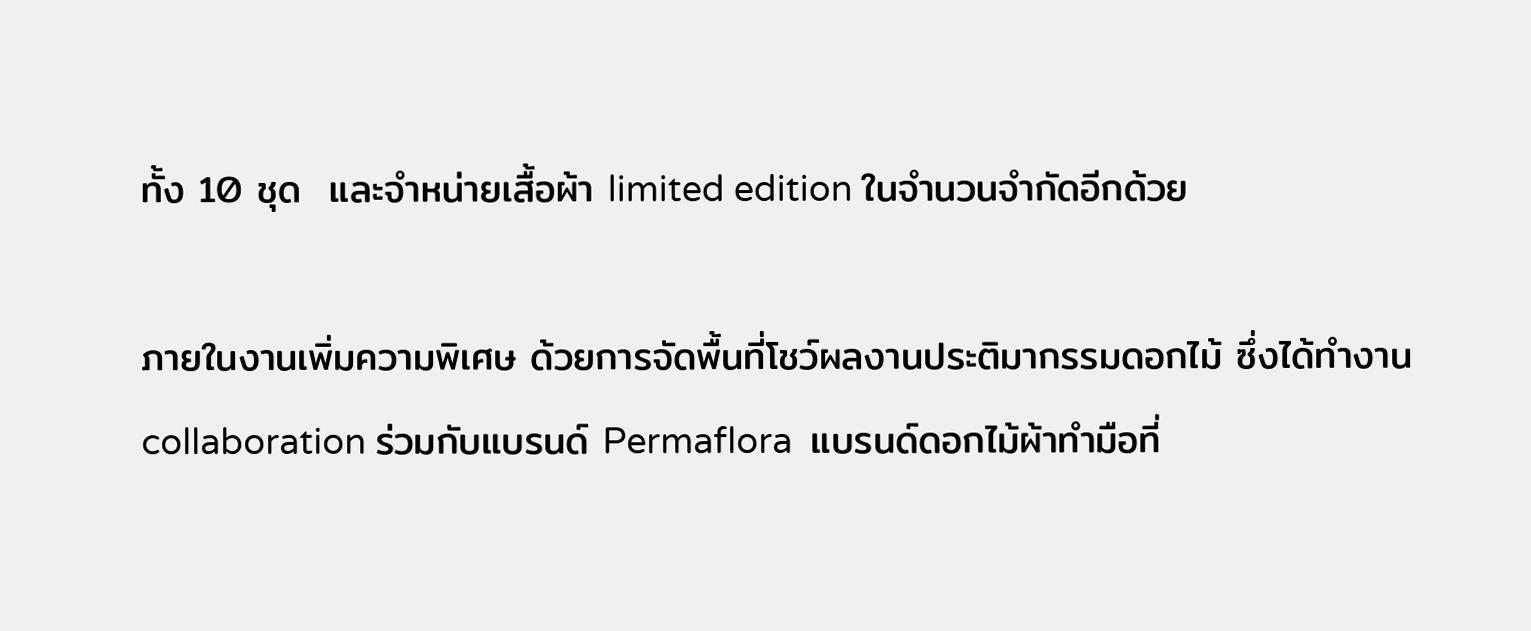ทั้ง 10 ชุด  และจำหน่ายเสื้อผ้า limited edition ในจำนวนจำกัดอีกด้วย

ภายในงานเพิ่มความพิเศษ ด้วยการจัดพื้นที่โชว์ผลงานประติมากรรมดอกไม้ ซึ่งได้ทำงาน collaboration ร่วมกับแบรนด์ Permaflora  แบรนด์ดอกไม้ผ้าทำมือที่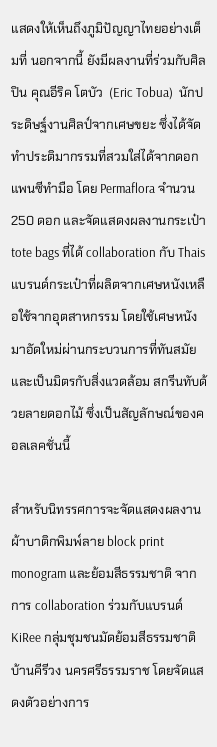แสดงให้เห็นถึงภูมิปัญญาไทยอย่างเต็มที่ นอกจากนี้ ยังมีผลงานที่ร่วมกับศิลปิน คุณอีริค โตบัว  (Eric Tobua)  นักประดิษฐ์งานศิลป์จากเศษขยะ ซึ่งได้จัดทำประติมากรรมที่สวมใส่ได้จากดอกแพนซีทำมือ โดย Permaflora จำนวน 250 ดอก และจัดแสดงผลงานกระเป๋า tote bags ที่ได้ collaboration กับ Thais แบรนด์กระเป๋าที่ผลิตจากเศษหนังเหลือใช้จากอุตสาหกรรม โดยใช้เศษหนังมาอัดใหม่ผ่านกระบวนการที่ทันสมัยและเป็นมิตรกับสิ่งแวดล้อม สกรีนทับด้วยลายดอกไม้ ซึ่งเป็นสัญลักษณ์ของคอลเลคชั่นนี้

สำหรับนิทรรศการจะจัดแสดงผลงานผ้าบาติกพิมพ์ลาย block print monogram และย้อมสีธรรมชาติ จากการ collaboration ร่วมกับแบรนด์ KiRee กลุ่มชุมชนมัดย้อมสีธรรมชาติ บ้านคีรีวง นครศรีธรรมราช โดยจัดแสดงตัวอย่างการ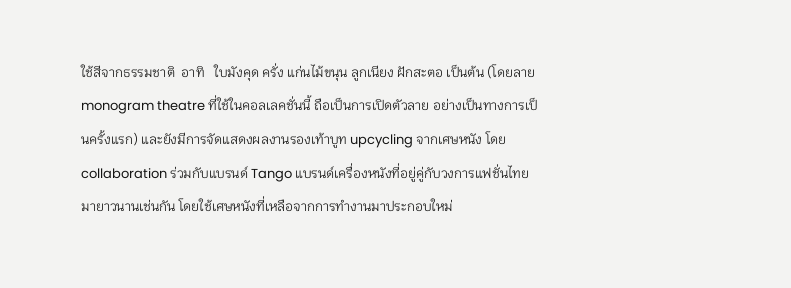ใช้สีจากธรรมชาติ  อาทิ   ใบมังคุด ครั่ง แก่นไม้ขนุน ลูกเนียง ฝักสะตอ เป็นต้น (โดยลาย monogram theatre ที่ใช้ในคอลเลคชั่นนี้ ถือเป็นการเปิดตัวลาย อย่างเป็นทางการเป็นครั้งแรก) และยังมีการจัดแสดงผลงานรองเท้าบูท upcycling จากเศษหนัง โดย collaboration ร่วมกับแบรนด์ Tango แบรนด์เครื่องหนังที่อยู่คู่กับวงการแฟชั่นไทยมายาวนานเช่นกัน โดยใช้เศษหนังที่เหลือจากการทำงานมาประกอบใหม่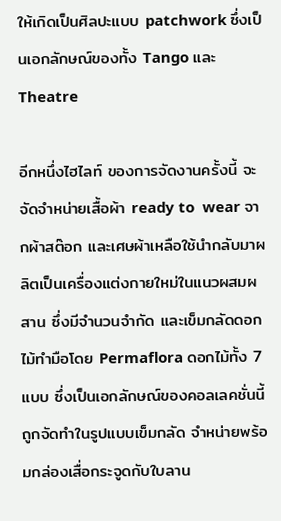ให้เกิดเป็นศิลปะแบบ patchwork ซึ่งเป็นเอกลักษณ์ของทั้ง Tango และ Theatre

อีกหนึ่งไฮไลท์ ของการจัดงานครั้งนี้ จะจัดจำหน่ายเสื้อผ้า ready to  wear จากผ้าสต๊อก และเศษผ้าเหลือใช้นำกลับมาผลิตเป็นเครื่องแต่งกายใหม่ในแนวผสมผสาน ซึ่งมีจำนวนจำกัด และเข็มกลัดดอกไม้ทำมือโดย Permaflora ดอกไม้ทั้ง 7 แบบ ซึ่งเป็นเอกลักษณ์ของคอลเลคชั่นนี้ถูกจัดทำในรูปแบบเข็มกลัด จำหน่ายพร้อมกล่องเสื่อกระจูดกับใบลาน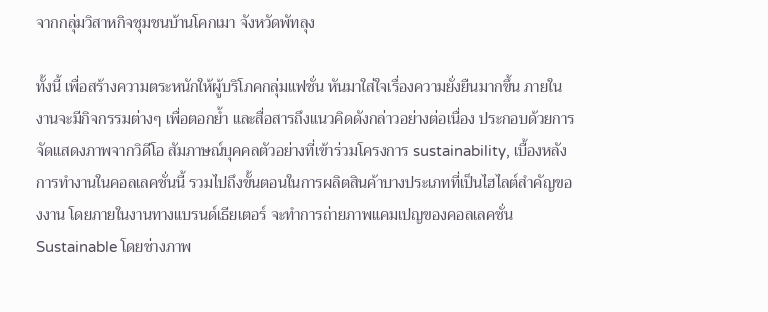จากกลุ่มวิสาหกิจชุมชนบ้านโคกเมา จังหวัดพัทลุง

ทั้งนี้ เพื่อสร้างความตระหนักให้ผู้บริโภคกลุ่มแฟชั่น หันมาใส่ใจเรื่องความยั่งยืนมากขึ้น ภายในงานจะมีกิจกรรมต่างๆ เพื่อตอกย้ำ และสื่อสารถึงแนวคิดดังกล่าวอย่างต่อเนื่อง ประกอบด้วยการจัดแสดงภาพจากวิดีโอ สัมภาษณ์บุคคลตัวอย่างที่เข้าร่วมโครงการ sustainability, เบื้องหลังการทำงานในคอลเลคชั่นนี้ รวมไปถึงขั้นตอนในการผลิตสินค้าบางประเภทที่เป็นไฮไลต์สำคัญของงาน โดยภายในงานทางแบรนด์เธียเตอร์ จะทำการถ่ายภาพแคมเปญของคอลเลคชั่น Sustainable โดยช่างภาพ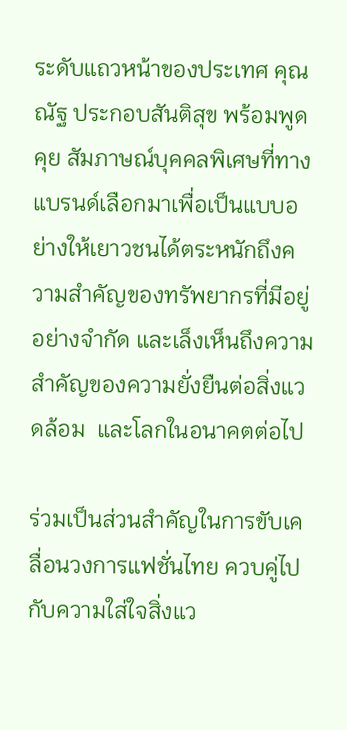ระดับแถวหน้าของประเทศ คุณ ณัฐ ประกอบสันติสุข พร้อมพูดคุย สัมภาษณ์บุคคลพิเศษที่ทางแบรนด์เลือกมาเพื่อเป็นแบบอย่างให้เยาวชนได้ตระหนักถึงความสำคัญของทรัพยากรที่มีอยู่อย่างจำกัด และเล็งเห็นถึงความสำคัญของความยั่งยืนต่อสิ่งแวดล้อม  และโลกในอนาคตต่อไป

ร่วมเป็นส่วนสำคัญในการขับเคลื่อนวงการแฟชั่นไทย ควบคู่ไปกับความใส่ใจสิ่งแว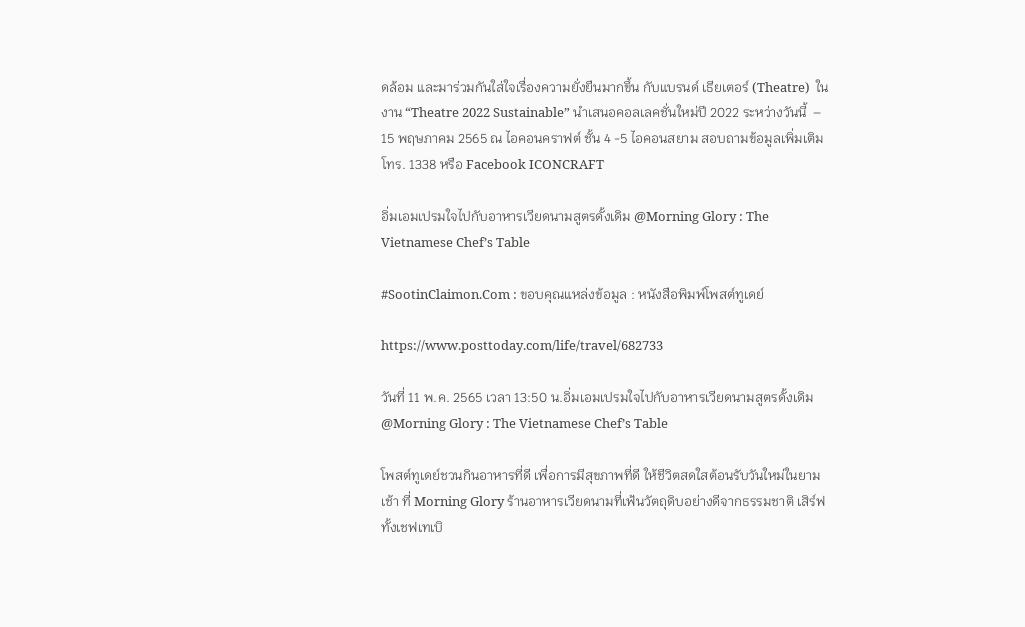ดล้อม และมาร่วมกันใส่ใจเรื่องความยั่งยืนมากขึ้น กับแบรนด์ เธียเตอร์ (Theatre)  ในงาน “Theatre 2022 Sustainable” นำเสนอคอลเลคชั่นใหม่ปี 2022 ระหว่างวันนี้  – 15 พฤษภาคม 2565 ณ ไอคอนคราฟต์ ชั้น 4 -5 ไอคอนสยาม สอบถามข้อมูลเพิ่มเติม โทร. 1338 หรือ Facebook ICONCRAFT

อิ่มเอมเปรมใจไปกับอาหารเวียดนามสูตรดั้งเดิม @Morning Glory : The Vietnamese Chef’s Table

#SootinClaimon.Com : ขอบคุณแหล่งข้อมูล : หนังสือพิมพ์โพสต์ทูเดย์

https://www.posttoday.com/life/travel/682733

วันที่ 11 พ.ค. 2565 เวลา 13:50 น.อิ่มเอมเปรมใจไปกับอาหารเวียดนามสูตรดั้งเดิม @Morning Glory : The Vietnamese Chef’s Table

โพสต์ทูเดย์ชวนกินอาหารที่ดี เพื่อการมีสุขภาพที่ดี ให้ชีวิตสดใสต้อนรับวันใหม่ในยามเช้า ที่ Morning Glory ร้านอาหารเวียดนามที่เฟ้นวัตถุดิบอย่างดีจากธรรมชาติ เสิร์ฟทั้งเชฟเทเบิ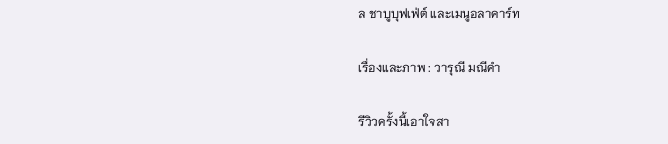ล ชาบูบุฟเฟ่ต์ และเมนูอลาคาร์ท

เรื่องและภาพ : วารุณี มณีคำ

รีวิวครั้งนี้เอาใจสา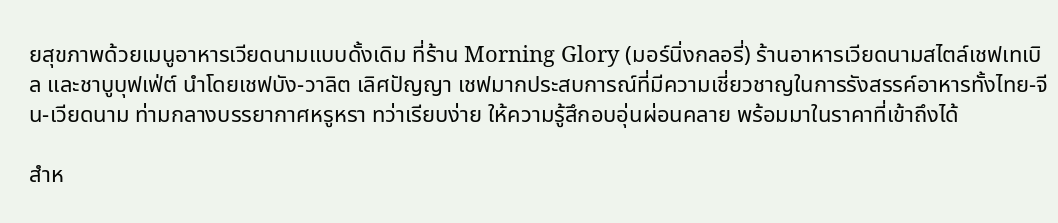ยสุขภาพด้วยเมนูอาหารเวียดนามแบบดั้งเดิม ที่ร้าน Morning Glory (มอร์นิ่งกลอรี่) ร้านอาหารเวียดนามสไตล์เชฟเทเบิล และชาบูบุฟเฟ่ต์ นำโดยเชฟบัง-วาลิต เลิศปัญญา เชฟมากประสบการณ์ที่มีความเชี่ยวชาญในการรังสรรค์อาหารทั้งไทย-จีน-เวียดนาม ท่ามกลางบรรยากาศหรูหรา ทว่าเรียบง่าย ให้ความรู้สึกอบอุ่นผ่อนคลาย พร้อมมาในราคาที่เข้าถึงได้

สำห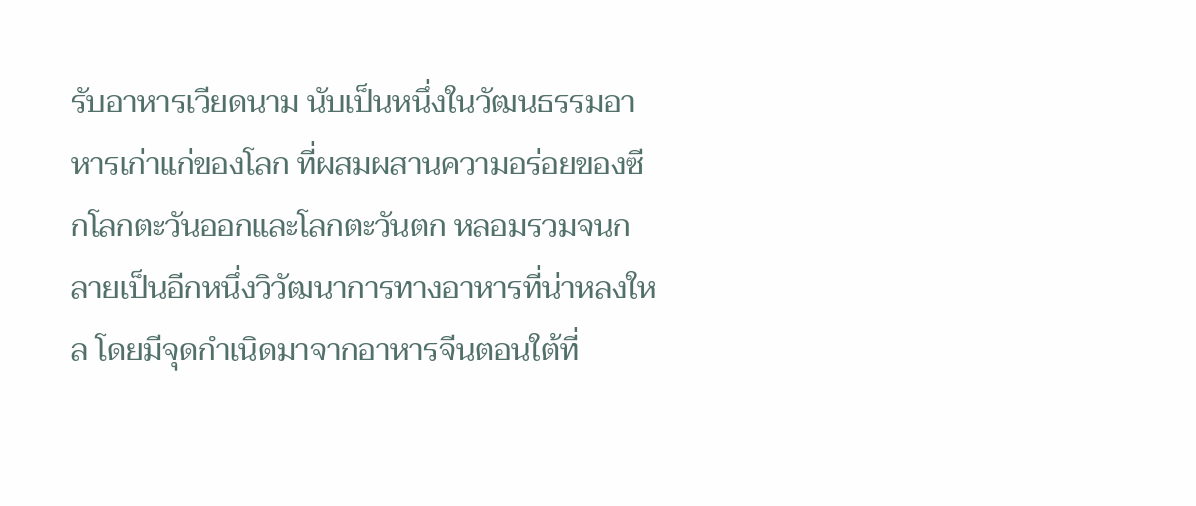รับอาหารเวียดนาม นับเป็นหนึ่งในวัฒนธรรมอาหารเก่าแก่ของโลก ที่ผสมผสานความอร่อยของซีกโลกตะวันออกและโลกตะวันตก หลอมรวมจนกลายเป็นอีกหนึ่งวิวัฒนาการทางอาหารที่น่าหลงใหล โดยมีจุดกำเนิดมาจากอาหารจีนตอนใต้ที่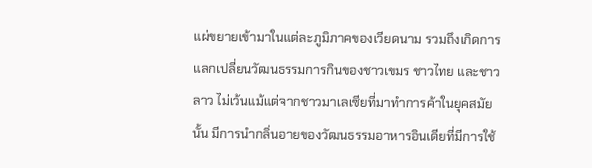แผ่ขยายเข้ามาในแต่ละภูมิภาคของเวียดนาม รวมถึงเกิดการแลกเปลี่ยนวัฒนธรรมการกินของชาวเขมร ชาวไทย และชาวลาว ไม่เว้นแม้แต่จากชาวมาเลเซียที่มาทำการค้าในยุคสมัยนั้น มีการนำกลิ่นอายของวัฒนธรรมอาหารอินเดียที่มีการใช้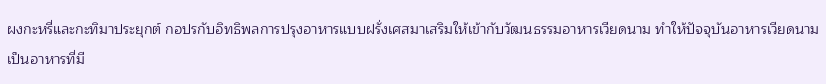ผงกะหรี่และกะทิมาประยุกต์ กอปรกับอิทธิพลการปรุงอาหารแบบฝรั่งเศสมาเสริมให้เข้ากับวัฒนธรรมอาหารเวียดนาม ทำให้ปัจจุบันอาหารเวียดนามเป็นอาหารที่มี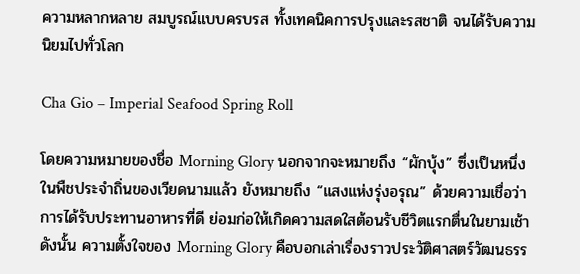ความหลากหลาย สมบูรณ์แบบครบรส ทั้งเทคนิคการปรุงและรสชาติ จนได้รับความนิยมไปทั่วโลก

Cha Gio – Imperial Seafood Spring Roll

โดยความหมายของชื่อ Morning Glory นอกจากจะหมายถึง “ผักบุ้ง” ซึ่งเป็นหนึ่งในพืชประจำถิ่นของเวียดนามแล้ว ยังหมายถึง “แสงแห่งรุ่งอรุณ” ด้วยความเชื่อว่าการได้รับประทานอาหารที่ดี ย่อมก่อให้เกิดความสดใสต้อนรับชีวิตแรกตื่นในยามเช้า ดังนั้น ความตั้งใจของ Morning Glory คือบอกเล่าเรื่องราวประวัติศาสตร์วัฒนธรร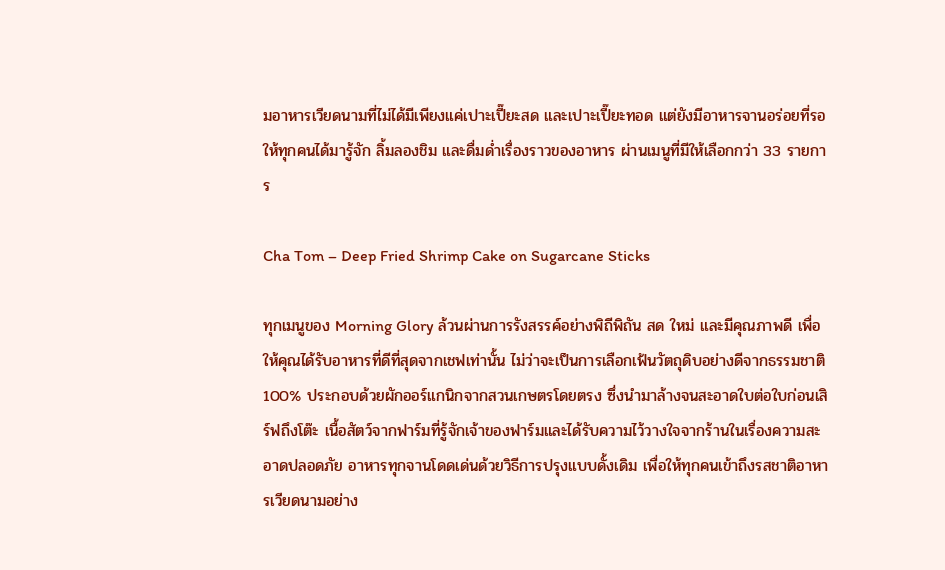มอาหารเวียดนามที่ไม่ได้มีเพียงแค่เปาะเปี๊ยะสด และเปาะเปี๊ยะทอด แต่ยังมีอาหารจานอร่อยที่รอให้ทุกคนได้มารู้จัก ลิ้มลองชิม และดื่มด่ำเรื่องราวของอาหาร ผ่านเมนูที่มีให้เลือกกว่า 33 รายการ

Cha Tom – Deep Fried Shrimp Cake on Sugarcane Sticks

ทุกเมนูของ Morning Glory ล้วนผ่านการรังสรรค์อย่างพิถีพิถัน สด ใหม่ และมีคุณภาพดี เพื่อให้คุณได้รับอาหารที่ดีที่สุดจากเชฟเท่านั้น ไม่ว่าจะเป็นการเลือกเฟ้นวัตถุดิบอย่างดีจากธรรมชาติ 100% ประกอบด้วยผักออร์แกนิกจากสวนเกษตรโดยตรง ซึ่งนำมาล้างจนสะอาดใบต่อใบก่อนเสิร์ฟถึงโต๊ะ เนื้อสัตว์จากฟาร์มที่รู้จักเจ้าของฟาร์มและได้รับความไว้วางใจจากร้านในเรื่องความสะอาดปลอดภัย อาหารทุกจานโดดเด่นด้วยวิธีการปรุงแบบดั้งเดิม เพื่อให้ทุกคนเข้าถึงรสชาติอาหารเวียดนามอย่าง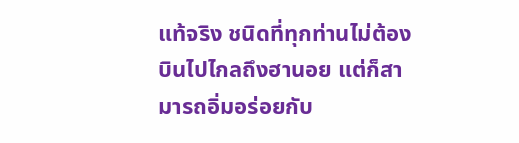แท้จริง ชนิดที่ทุกท่านไม่ต้องบินไปไกลถึงฮานอย แต่ก็สามารถอิ่มอร่อยกับ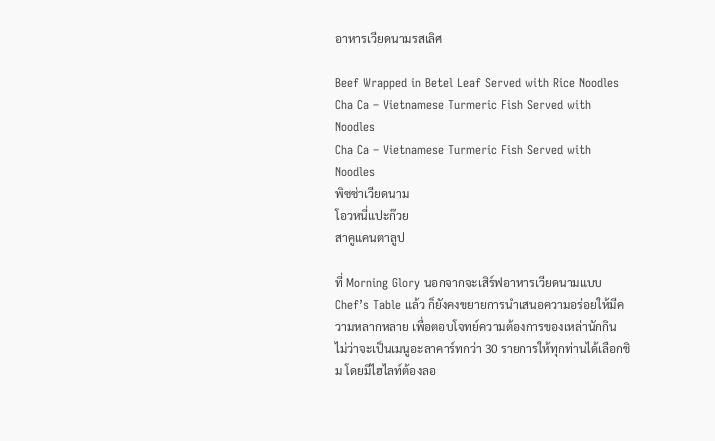อาหารเวียดนามรสเลิศ

Beef Wrapped in Betel Leaf Served with Rice Noodles
Cha Ca – Vietnamese Turmeric Fish Served with Noodles
Cha Ca – Vietnamese Turmeric Fish Served with Noodles
พิซซ่าเวียดนาม
โอวหนี่แปะก๊วย
สาคูแคนตาลูป

ที่ Morning Glory นอกจากจะเสิร์ฟอาหารเวียดนามแบบ Chef’s Table แล้ว ก็ยังคงขยายการนำเสนอความอร่อยให้มีความหลากหลาย เพื่อตอบโจทย์ความต้องการของเหล่านักกิน ไม่ว่าจะเป็นเมนูอะลาคาร์ทกว่า 30 รายการให้ทุกท่านได้เลือกชิม โดยมีไฮไลท์ต้องลอ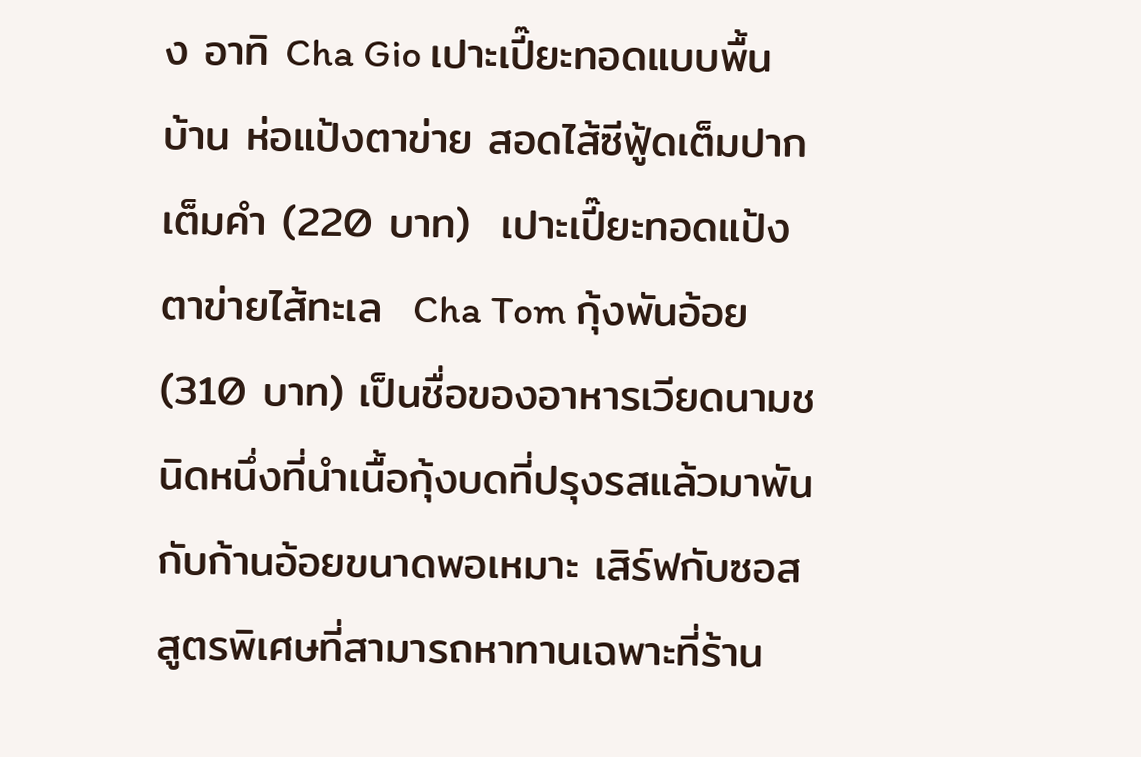ง อาทิ Cha Gio เปาะเปี๊ยะทอดแบบพื้นบ้าน ห่อแป้งตาข่าย สอดไส้ซีฟู้ดเต็มปากเต็มคำ (220 บาท)  เปาะเปี๊ยะทอดแป้งตาข่ายไส้ทะเล  Cha Tom กุ้งพันอ้อย (310 บาท) เป็นชื่อของอาหารเวียดนามชนิดหนึ่งที่นำเนื้อกุ้งบดที่ปรุงรสแล้วมาพันกับก้านอ้อยขนาดพอเหมาะ เสิร์ฟกับซอสสูตรพิเศษที่สามารถหาทานเฉพาะที่ร้าน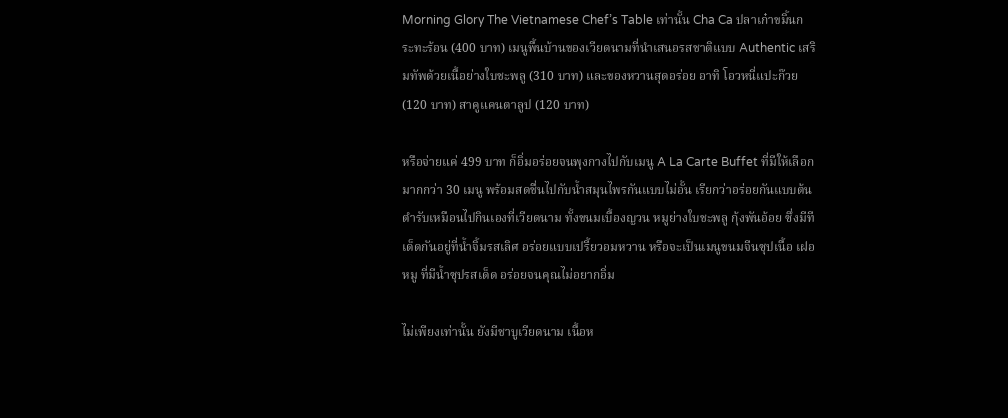Morning Glory The Vietnamese Chef’s Table เท่านั้น Cha Ca ปลาเก๋าขมิ้นกระทะร้อน (400 บาท) เมนูพื้นบ้านของเวียดนามที่นำเสนอรสชาติแบบ Authentic เสริมทัพด้วยเนื้อย่างใบชะพลู (310 บาท) และของหวานสุดอร่อย อาทิ โอวหนี่แปะก๊วย (120 บาท) สาคูแคนตาลูป (120 บาท)

หรือจ่ายแค่ 499 บาท ก็อิ่มอร่อยจนพุงกางไปกับเมนู A La Carte Buffet ที่มีให้เลือกมากกว่า 30 เมนู พร้อมสดชื่นไปกับน้ำสมุนไพรกันแบบไม่อั้น เรียกว่าอร่อยกันแบบต้นตำรับเหมือนไปกินเองที่เวียดนาม ทั้งขนมเบื้องญวน หมูย่างใบชะพลู กุ้งพันอ้อย ซึ่งมีทีเด็ดกันอยู่ที่น้ำจิ้มรสเลิศ อร่อยแบบเปรี้ยวอมหวาน หรือจะเป็นเมนูขนมจีนซุปเนื้อ เฝอหมู ที่มีน้ำซุปรสเด็ด อร่อยจนคุณไม่อยากอิ่ม

ไม่เพียงเท่านั้น ยังมีชาบูเวียดนาม เนื้อห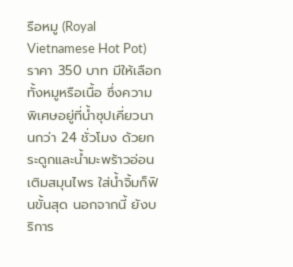รือหมู (Royal Vietnamese Hot Pot) ราคา 350 บาท มีให้เลือกทั้งหมูหรือเนื้อ ซึ่งความพิเศษอยู่ที่น้ำซุปเคี่ยวนานกว่า 24 ชั่วโมง ด้วยกระดูกและน้ำมะพร้าวอ่อน เติมสมุนไพร ใส่น้ำจิ้มก็ฟินขั้นสุด นอกจากนี้ ยังบริการ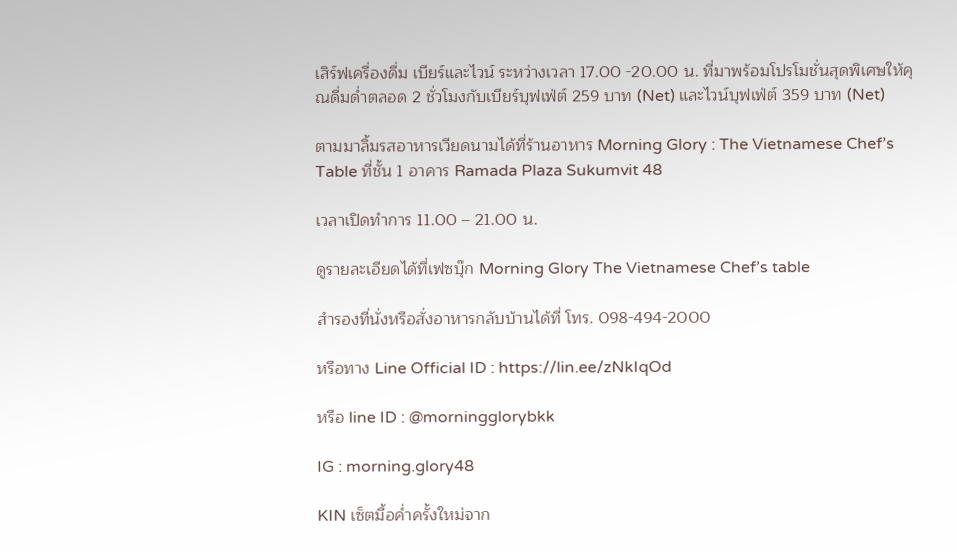เสิร์ฟเครื่องดื่ม เบียร์และไวน์ ระหว่างเวลา 17.00 -20.00 น. ที่มาพร้อมโปรโมชั่นสุดพิเศษให้คุณดื่มด่ำตลอด 2 ชั่วโมงกับเบียร์บุฟเฟ่ต์ 259 บาท (Net) และไวน์บุฟเฟ่ต์ 359 บาท (Net)

ตามมาลิ้มรสอาหารเวียดนามได้ที่ร้านอาหาร Morning Glory : The Vietnamese Chef’s Table ที่ชั้น 1 อาคาร Ramada Plaza Sukumvit 48

เวลาเปิดทำการ 11.00 – 21.00 น.

ดูรายละเอียดได้ที่เฟซบุ๊ก Morning Glory The Vietnamese Chef’s table

สำรองที่นั่งหรือสั่งอาหารกลับบ้านได้ที่ โทร. 098-494-2000

หรือทาง Line Official ID : https://lin.ee/zNkIqOd

หรือ line ID : @morningglorybkk

IG : morning.glory48

KIN เซ็ตมื้อค่ำครั้งใหม่จาก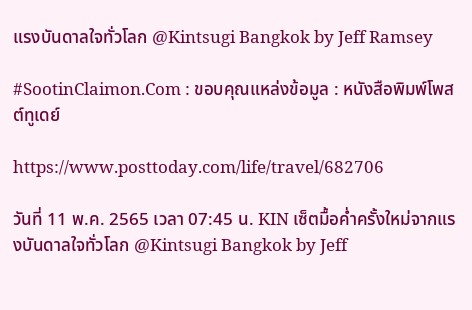แรงบันดาลใจทั่วโลก @Kintsugi Bangkok by Jeff Ramsey

#SootinClaimon.Com : ขอบคุณแหล่งข้อมูล : หนังสือพิมพ์โพสต์ทูเดย์

https://www.posttoday.com/life/travel/682706

วันที่ 11 พ.ค. 2565 เวลา 07:45 น. KIN เซ็ตมื้อค่ำครั้งใหม่จากแรงบันดาลใจทั่วโลก @Kintsugi Bangkok by Jeff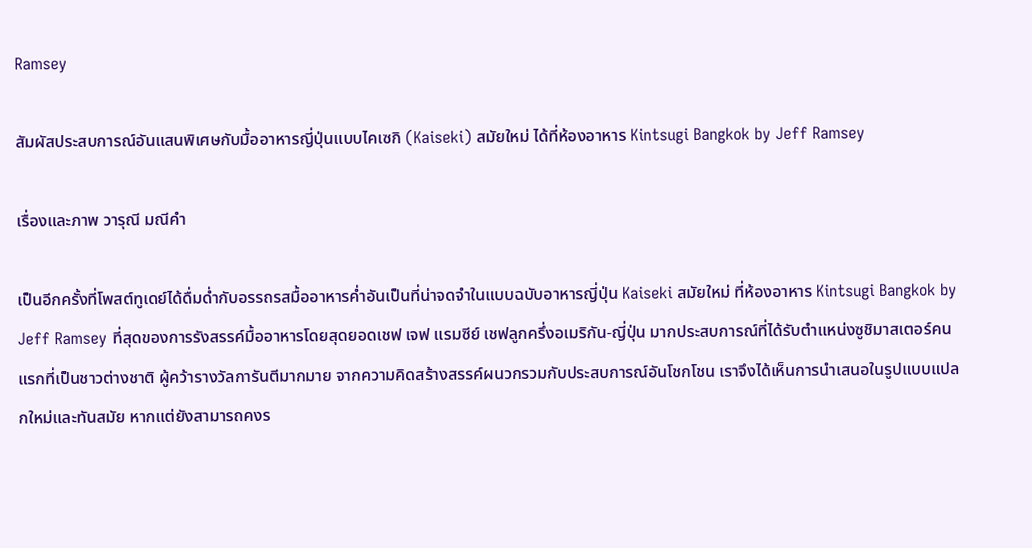Ramsey

สัมผัสประสบการณ์อันแสนพิเศษกับมื้ออาหารญี่ปุ่นแบบไคเซกิ (Kaiseki) สมัยใหม่ ได้ที่ห้องอาหาร Kintsugi Bangkok by Jeff Ramsey

เรื่องและภาพ วารุณี มณีคำ

เป็นอีกครั้งที่โพสต์ทูเดย์ได้ดื่มด่ำกับอรรถรสมื้ออาหารค่ำอันเป็นที่น่าจดจำในแบบฉบับอาหารญี่ปุ่น Kaiseki สมัยใหม่ ที่ห้องอาหาร Kintsugi Bangkok by Jeff Ramsey ที่สุดของการรังสรรค์มื้ออาหารโดยสุดยอดเชฟ เจฟ แรมซีย์ เชฟลูกครึ่งอเมริกัน-ญี่ปุ่น มากประสบการณ์ที่ได้รับตำแหน่งซูชิมาสเตอร์คนแรกที่เป็นชาวต่างชาติ ผู้คว้ารางวัลการันตีมากมาย จากความคิดสร้างสรรค์ผนวกรวมกับประสบการณ์อันโชกโชน เราจึงได้เห็นการนำเสนอในรูปแบบแปลกใหม่และทันสมัย หากแต่ยังสามารถคงร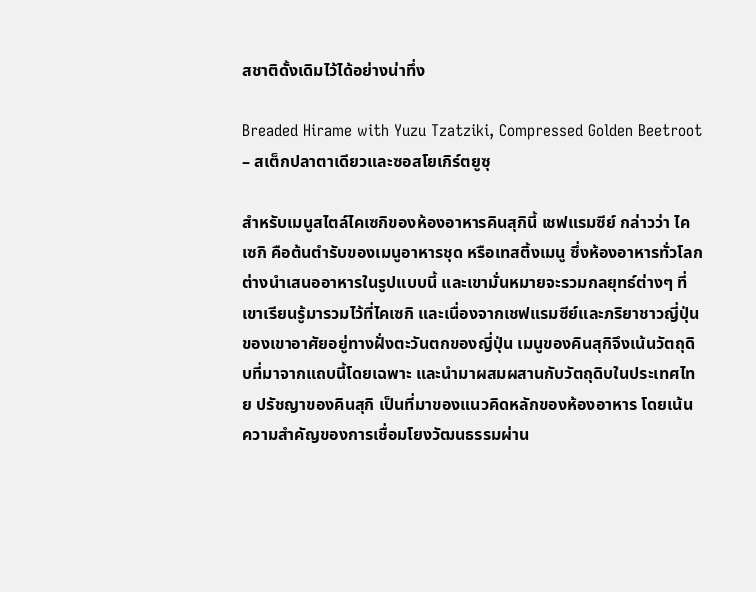สชาติดั้งเดิมไว้ได้อย่างน่าทึ่ง

Breaded Hirame with Yuzu Tzatziki, Compressed Golden Beetroot – สเต็กปลาตาเดียวและซอสโยเกิร์ตยูซุ

สำหรับเมนูสไตล์ไคเซกิของห้องอาหารคินสุกินี้ เชฟแรมซีย์ กล่าวว่า ไคเซกิ คือต้นตำรับของเมนูอาหารชุด หรือเทสติ้งเมนู ซึ่งห้องอาหารทั่วโลกต่างนำเสนออาหารในรูปแบบนี้ และเขามั่นหมายจะรวมกลยุทธ์ต่างๆ ที่เขาเรียนรู้มารวมไว้ที่ไคเซกิ และเนื่องจากเชฟแรมซีย์และภริยาชาวญี่ปุ่นของเขาอาศัยอยู่ทางฝั่งตะวันตกของญี่ปุ่น เมนูของคินสุกิจึงเน้นวัตถุดิบที่มาจากแถบนี้โดยเฉพาะ และนำมาผสมผสานกับวัตถุดิบในประเทศไทย ปรัชญาของคินสุกิ เป็นที่มาของแนวคิดหลักของห้องอาหาร โดยเน้นความสำคัญของการเชื่อมโยงวัฒนธรรมผ่าน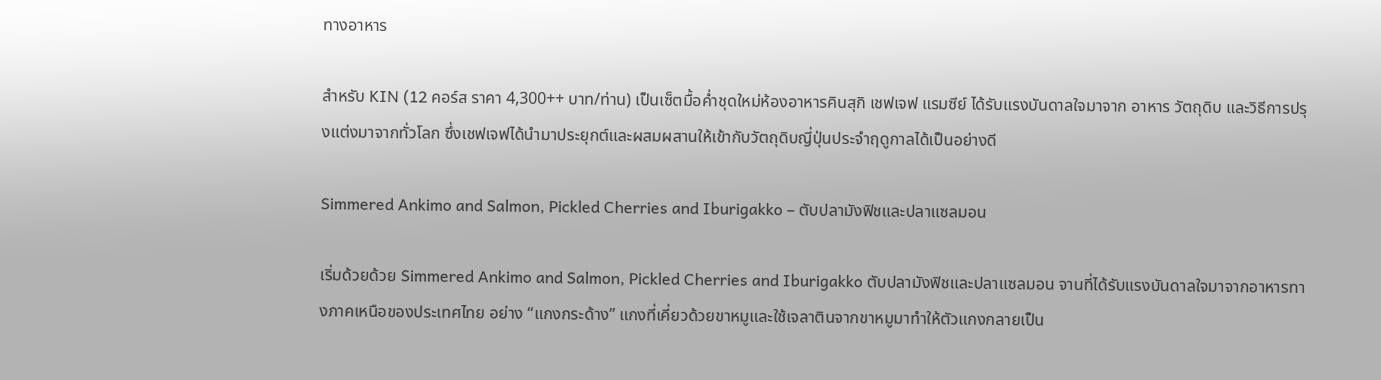ทางอาหาร

สำหรับ KIN (12 คอร์ส ราคา 4,300++ บาท/ท่าน) เป็นเซ็ตมื้อค่ำชุดใหม่ห้องอาหารคินสุกิ เชฟเจฟ แรมซีย์ ได้รับแรงบันดาลใจมาจาก อาหาร วัตถุดิบ และวิธีการปรุงแต่งมาจากทั่วโลก ซึ่งเชฟเจฟได้นำมาประยุกต์และผสมผสานให้เข้ากับวัตถุดิบญี่ปุ่นประจำฤดูกาลได้เป็นอย่างดี

Simmered Ankimo and Salmon, Pickled Cherries and Iburigakko – ตับปลามังฟิชและปลาแซลมอน

เริ่มด้วยด้วย Simmered Ankimo and Salmon, Pickled Cherries and Iburigakko ตับปลามังฟิชและปลาแซลมอน จานที่ได้รับแรงบันดาลใจมาจากอาหารทางภาคเหนือของประเทศไทย อย่าง “แกงกระด้าง” แกงที่เคี่ยวด้วยขาหมูและใช้เจลาตินจากขาหมูมาทำให้ตัวแกงกลายเป็น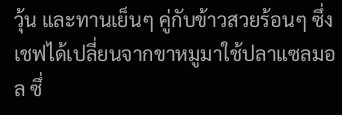วุ้น และทานเย็นๆ คู่กับข้าวสวยร้อนๆ ซึ่งเชฟได้เปลี่ยนจากขาหมูมาใช้ปลาแซลมอล ซึ่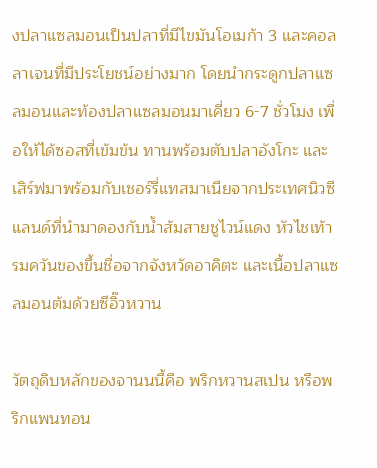งปลาแซลมอนเป็นปลาที่มีไขมันโอเมก้า 3 และคอลลาเจนที่มีประโยชน์อย่างมาก โดยนำกระดูกปลาแซลมอนและท้องปลาแซลมอนมาเคี่ยว 6-7 ชั่วโมง เพื่อให้ได้ซอสที่เข้มข้น ทานพร้อมตับปลาอังโกะ และเสิร์ฟมาพร้อมกับเชอร์รี่แทสมาเนียจากประเทศนิวซีแลนด์ที่นำมาดองกับน้ำส้มสายชูไวน์แดง หัวไชเท้ารมควันของขึ้นชื่อจากจังหวัดอาคิตะ และเนื้อปลาแซลมอนต้มด้วยซีอิ๊วหวาน

วัตถุดิบหลักของจานนนี้คือ พริกหวานสเปน หรือพริกแพนทอน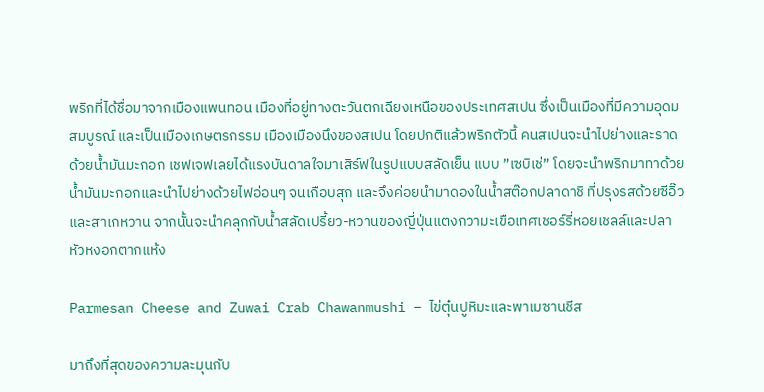พริกที่ได้ชื่อมาจากเมืองแพนทอน เมืองที่อยู่ทางตะวันตกเฉียงเหนือของประเทศสเปน ซึ่งเป็นเมืองที่มีความอุดมสมบูรณ์ และเป็นเมืองเกษตรกรรม เมืองเมืองนึงของสเปน โดยปกติแล้วพริกตัวนี้ คนสเปนจะนำไปย่างและราดด้วยน้ำมันมะกอก เชฟเจฟเลยได้แรงบันดาลใจมาเสิร์ฟในรูปแบบสลัดเย็น แบบ ”เซบิเช่” โดยจะนำพริกมาทาด้วยน้ำมันมะกอกและนำไปย่างด้วยไฟอ่อนๆ จนเกือบสุก และจึงค่อยนำมาดองในน้ำสต๊อกปลาดาชิ ที่ปรุงรสด้วยซีอิ๊วและสาเกหวาน จากนั้นจะนำคลุกกับน้ำสลัดเปรี้ยว-หวานของญี่ปุ่นแตงกวามะเขือเทศเชอร์รี่หอยเชลล์และปลาหัวหงอกตากแห้ง

Parmesan Cheese and Zuwai Crab Chawanmushi – ไข่ตุ๋นปูหิมะและพาเมซานชีส

มาถึงที่สุดของความละมุนกับ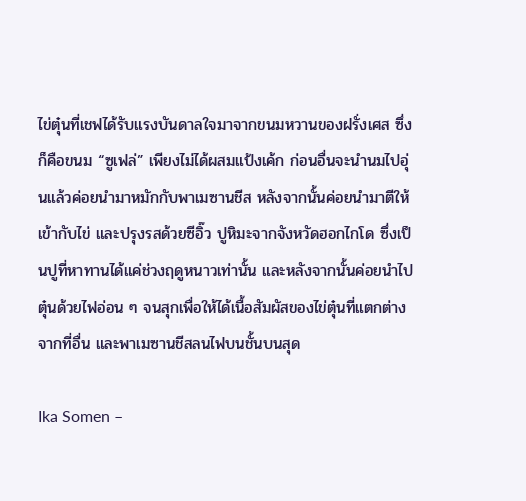ไข่ตุ๋นที่เชฟได้รับแรงบันดาลใจมาจากขนมหวานของฝรั่งเศส ซึ่งก็คือขนม “ซูเฟล่” เพียงไม่ได้ผสมแป้งเค้ก ก่อนอื่นจะนำนมไปอุ่นแล้วค่อยนำมาหมักกับพาเมซานชีส หลังจากนั้นค่อยนำมาตีให้เข้ากับไข่ และปรุงรสด้วยซีอิ๊ว ปูหิมะจากจังหวัดฮอกไกโด ซึ่งเป็นปูที่หาทานได้แค่ช่วงฤดูหนาวเท่านั้น และหลังจากนั้นค่อยนำไปตุ๋นด้วยไฟอ่อน ๆ จนสุกเพื่อให้ได้เนื้อสัมผัสของไข่ตุ๋นที่แตกต่างจากที่อื่น และพาเมซานชีสลนไฟบนชั้นบนสุด

Ika Somen –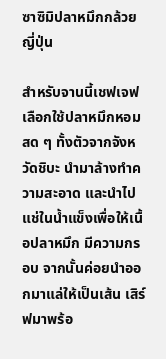ซาซิมิปลาหมึกกล้วยญี่ปุ่น

สำหรับจานนี้เชฟเจฟเลือกใช้ปลาหมึกหอมสด ๆ ทั้งตัวจากจังหวัดชิบะ นำมาล้างทำความสะอาด และนำไปแช่ในน้ำแข็งเพื่อให้เนื้อปลาหมึก มีความกรอบ จากนั้นค่อยนำออกมาแล่ให้เป็นเส้น เสิร์ฟมาพร้อ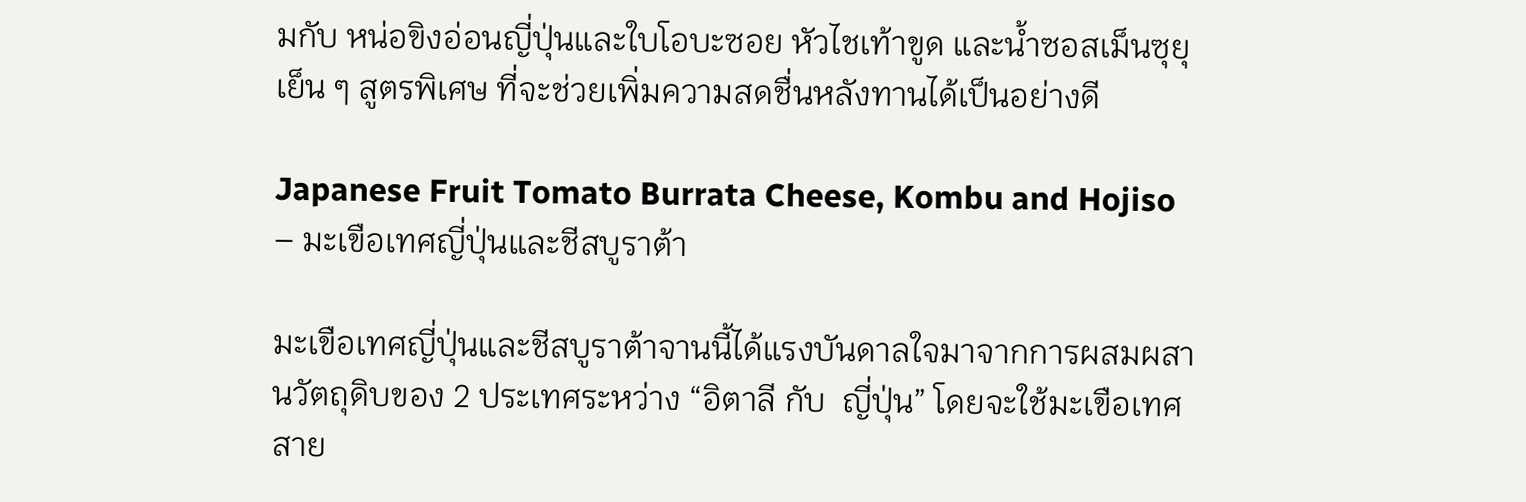มกับ หน่อขิงอ่อนญี่ปุ่นและใบโอบะซอย หัวไชเท้าขูด และน้ำซอสเม็นซุยุเย็น ๆ สูตรพิเศษ ที่จะช่วยเพิ่มความสดชื่นหลังทานได้เป็นอย่างดี

Japanese Fruit Tomato Burrata Cheese, Kombu and Hojiso – มะเขือเทศญี่ปุ่นและชีสบูราต้า

มะเขือเทศญี่ปุ่นและชีสบูราต้าจานนี้ได้แรงบันดาลใจมาจากการผสมผสานวัตถุดิบของ 2 ประเทศระหว่าง “อิตาลี กับ  ญี่ปุ่น” โดยจะใช้มะเขือเทศสาย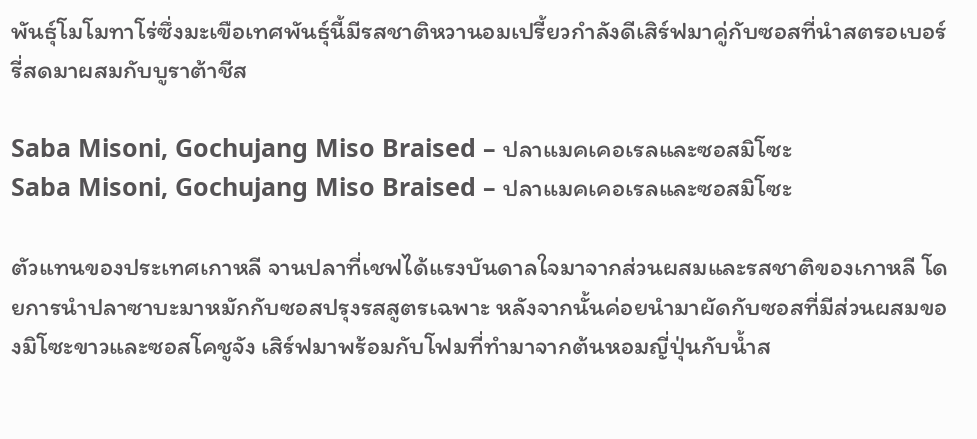พันธุ์โมโมทาโร่ซึ่งมะเขือเทศพันธุ์นี้มีรสชาติหวานอมเปรี้ยวกำลังดีเสิร์ฟมาคู่กับซอสที่นำสตรอเบอร์รี่สดมาผสมกับบูราต้าชีส

Saba Misoni, Gochujang Miso Braised – ปลาแมคเคอเรลและซอสมิโซะ
Saba Misoni, Gochujang Miso Braised – ปลาแมคเคอเรลและซอสมิโซะ

ตัวแทนของประเทศเกาหลี จานปลาที่เชฟได้แรงบันดาลใจมาจากส่วนผสมและรสชาติของเกาหลี โดยการนำปลาซาบะมาหมักกับซอสปรุงรสสูตรเฉพาะ หลังจากนั้นค่อยนำมาผัดกับซอสที่มีส่วนผสมของมิโซะขาวและซอสโคชูจัง เสิร์ฟมาพร้อมกับโฟมที่ทำมาจากต้นหอมญี่ปุ่นกับน้ำส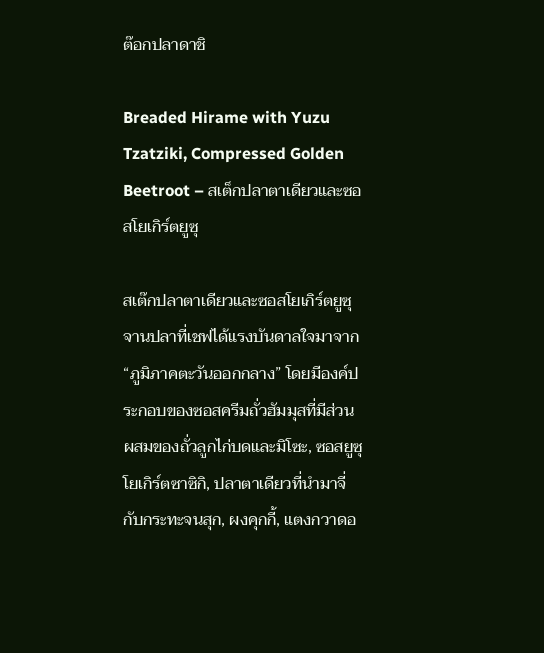ต๊อกปลาดาชิ

Breaded Hirame with Yuzu Tzatziki, Compressed Golden Beetroot – สเต็กปลาตาเดียวและซอสโยเกิร์ตยูซุ

สเต๊กปลาตาเดียวและซอสโยเกิร์ตยูซุ จานปลาที่เชฟได้แรงบันดาลใจมาจาก “ภูมิภาคตะวันออกกลาง” โดยมีองค์ประกอบของซอสครีมถั่วฮัมมุสที่มีส่วนผสมของถั่วลูกไก่บดและมิโซะ, ซอสยูซุโยเกิร์ตซาซิกิ, ปลาตาเดียวที่นำมาจี่กับกระทะจนสุก, ผงคุกกี้, แตงกวาดอ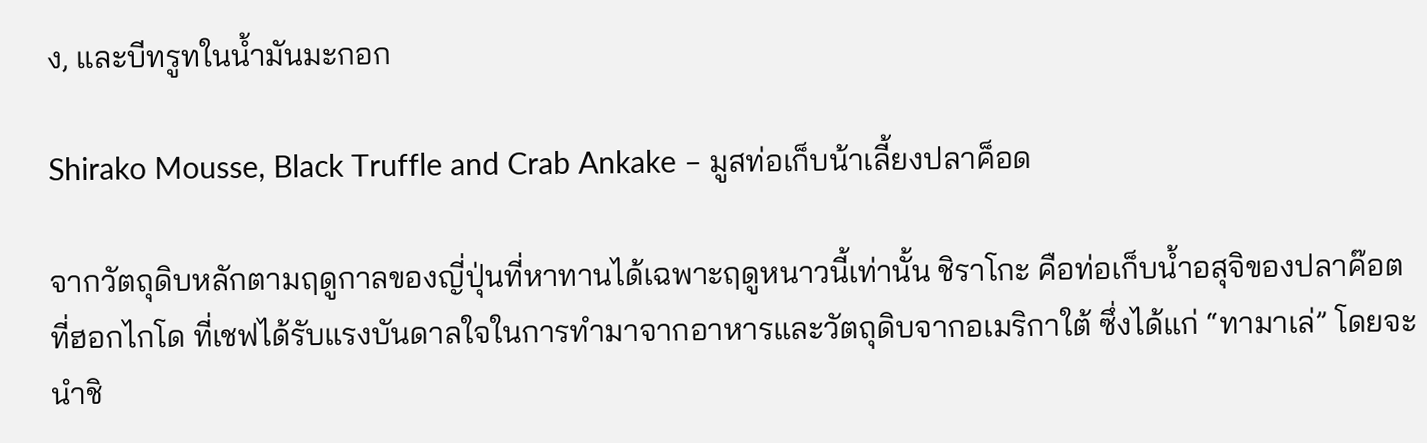ง, และบีทรูทในน้ำมันมะกอก

Shirako Mousse, Black Truffle and Crab Ankake – มูสท่อเก็บน้าเลี้ยงปลาค็อด

จากวัตถุดิบหลักตามฤดูกาลของญี่ปุ่นที่หาทานได้เฉพาะฤดูหนาวนี้เท่านั้น ชิราโกะ คือท่อเก็บน้ำอสุจิของปลาค๊อตที่ฮอกไกโด ที่เชฟได้รับแรงบันดาลใจในการทำมาจากอาหารและวัตถุดิบจากอเมริกาใต้ ซึ่งได้แก่ “ทามาเล่” โดยจะนำชิ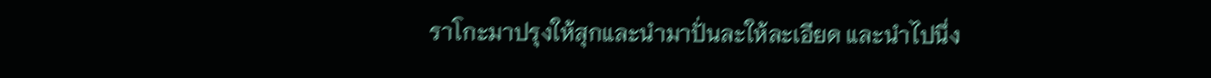ราโกะมาปรุงให้สุกและนำมาปั่นละให้ละเอียด และนำไปนึ่ง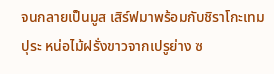จนกลายเป็นมูส เสิร์ฟมาพร้อมกับชิราโกะเทมปุระ หน่อไม้ฝรั่งขาวจากเปรูย่าง ซ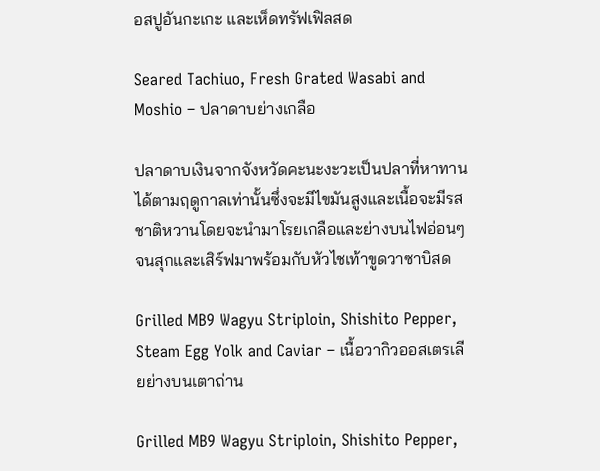อสปูอันกะเกะ และเห็ดทรัฟเฟิลสด

Seared Tachiuo, Fresh Grated Wasabi and Moshio – ปลาดาบย่างเกลือ

ปลาดาบเงินจากจังหวัดคะนะงะวะเป็นปลาที่หาทานได้ตามฤดูกาลเท่านั้นซึ่งจะมีไขมันสูงและเนื้อจะมีรสชาติหวานโดยจะนำมาโรยเกลือและย่างบนไฟอ่อนๆ จนสุกและเสิร์ฟมาพร้อมกับหัวไชเท้าขูดวาซาบิสด

Grilled MB9 Wagyu Striploin, Shishito Pepper, Steam Egg Yolk and Caviar – เนื้อวากิวออสเตรเลียย่างบนเตาถ่าน

Grilled MB9 Wagyu Striploin, Shishito Pepper,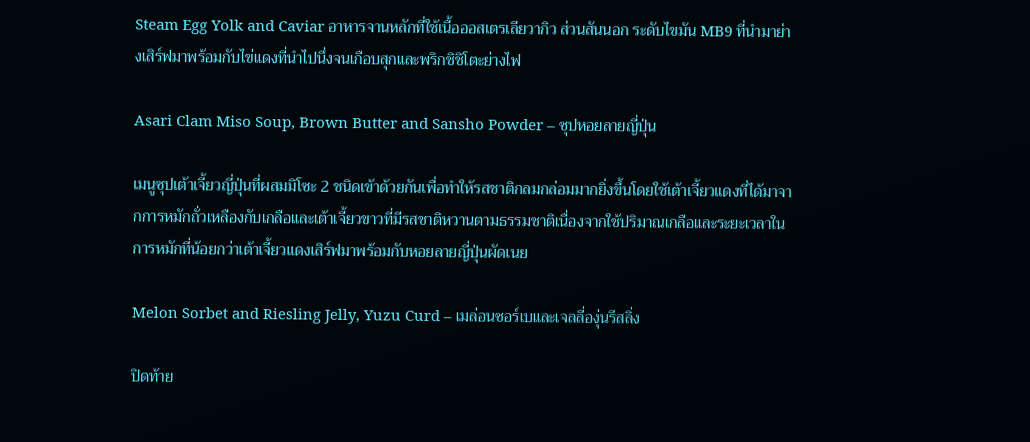Steam Egg Yolk and Caviar อาหารจานหลักที่ใช้เนื้อออสเตรเลียวากิว ส่วนสันนอก ระดับไขมัน MB9 ที่นำมาย่างเสิร์ฟมาพร้อมกับไข่แดงที่นำไปนึ่งจนเกือบสุกและพริกชิชิโตะย่างไฟ

Asari Clam Miso Soup, Brown Butter and Sansho Powder – ซุปหอยลายญี่ปุ่น

เมนูซุปเต้าเจี้ยวญี่ปุ่นที่ผสมมิโซะ 2 ชนิดเข้าด้วยกันเพื่อทำให้รสชาติกลมกล่อมมากยิ่งขึ้นโดยใช้เต้าเจี้ยวแดงที่ได้มาจากการหมักถั่วเหลืองกับเกลือและเต้าเจี้ยวขาวที่มีรสชาติหวานตามธรรมชาติเนื่องจากใช้ปริมาณเกลือและระยะเวลาในการหมักที่น้อยกว่าเต้าเจี้ยวแดงเสิร์ฟมาพร้อมกับหอยลายญี่ปุ่นผัดเนย

Melon Sorbet and Riesling Jelly, Yuzu Curd – เมล่อนซอร์เบและเจลลี่องุ่นรีสลิ่ง

ปิดท้าย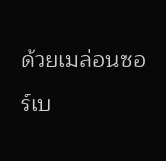ด้วยเมล่อนซอร์เบ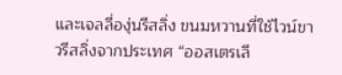และเจลลี่องุ่นรีสลิ่ง ขนมหวานที่ใช้ไวน์ขาวรีสลิ่งจากประเทศ “ออสเตรเลี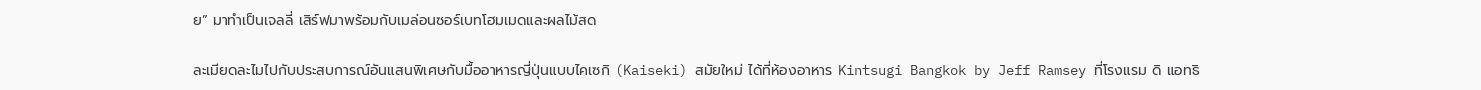ย” มาทำเป็นเจลลี่ เสิร์ฟมาพร้อมกับเมล่อนซอร์เบทโฮมเมดและผลไม้สด

ละเมียดละไมไปกับประสบการณ์อันแสนพิเศษกับมื้ออาหารญี่ปุ่นแบบไคเซกิ (Kaiseki) สมัยใหม่ ได้ที่ห้องอาหาร Kintsugi Bangkok by Jeff Ramsey ที่โรงแรม ดิ แอทธิ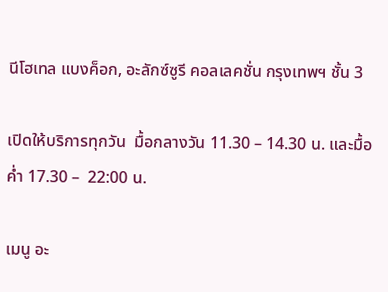นีโฮเทล แบงค็อก, อะลักซ์ซูรี คอลเลคชั่น กรุงเทพฯ ชั้น 3

เปิดให้บริการทุกวัน  มื้อกลางวัน 11.30 – 14.30 น. และมื้อค่ำ 17.30 –  22:00 น.

เมนู อะ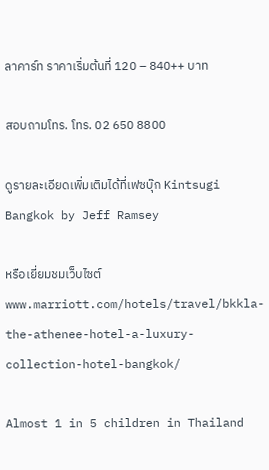ลาคาร์ท ราคาเริ่มต้นที่ 120 – 840++ บาท

สอบถามโทร. โทร. 02 650 8800

ดูรายละเอียดเพิ่มเติมได้ที่เฟซบุ๊ก Kintsugi Bangkok by Jeff Ramsey

หรือเยี่ยมชมเว็บไซต์ www.marriott.com/hotels/travel/bkkla-the-athenee-hotel-a-luxury-collection-hotel-bangkok/

Almost 1 in 5 children in Thailand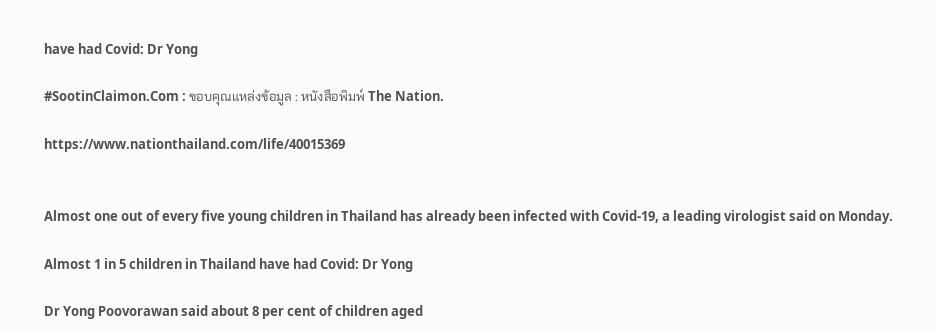have had Covid: Dr Yong

#SootinClaimon.Com : ขอบคุณแหล่งข้อมูล : หนังสือพิมพ์ The Nation.

https://www.nationthailand.com/life/40015369


Almost one out of every five young children in Thailand has already been infected with Covid-19, a leading virologist said on Monday.

Almost 1 in 5 children in Thailand have had Covid: Dr Yong

Dr Yong Poovorawan said about 8 per cent of children aged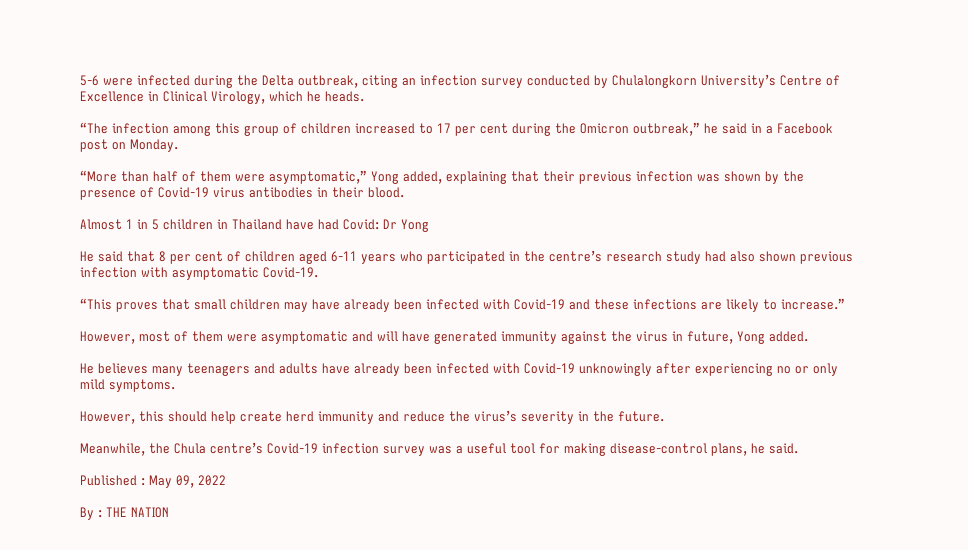5-6 were infected during the Delta outbreak, citing an infection survey conducted by Chulalongkorn University’s Centre of Excellence in Clinical Virology, which he heads.

“The infection among this group of children increased to 17 per cent during the Omicron outbreak,” he said in a Facebook post on Monday.

“More than half of them were asymptomatic,” Yong added, explaining that their previous infection was shown by the presence of Covid-19 virus antibodies in their blood.

Almost 1 in 5 children in Thailand have had Covid: Dr Yong

He said that 8 per cent of children aged 6-11 years who participated in the centre’s research study had also shown previous infection with asymptomatic Covid-19.

“This proves that small children may have already been infected with Covid-19 and these infections are likely to increase.”

However, most of them were asymptomatic and will have generated immunity against the virus in future, Yong added.

He believes many teenagers and adults have already been infected with Covid-19 unknowingly after experiencing no or only mild symptoms.

However, this should help create herd immunity and reduce the virus’s severity in the future.

Meanwhile, the Chula centre’s Covid-19 infection survey was a useful tool for making disease-control plans, he said.

Published : May 09, 2022

By : THE NATION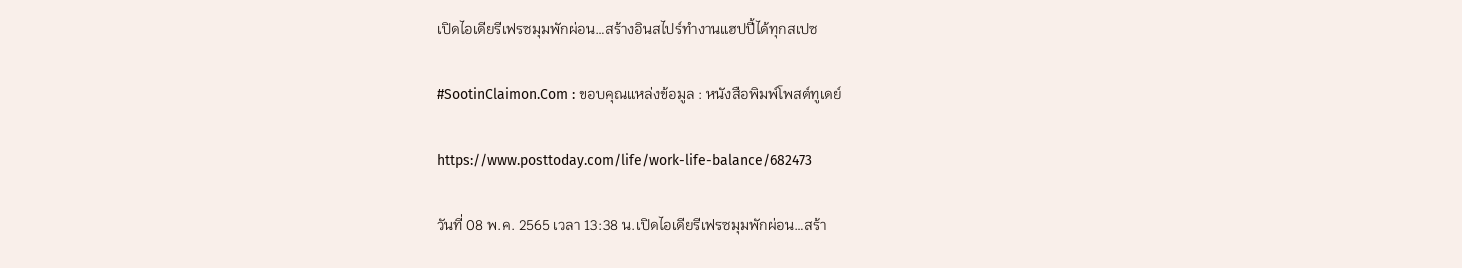เปิดไอเดียรีเฟรซมุมพักผ่อน…สร้างอินสไปร์ทำงานแฮปปี้ได้ทุกสเปซ

#SootinClaimon.Com : ขอบคุณแหล่งข้อมูล : หนังสือพิมพ์โพสต์ทูเดย์

https://www.posttoday.com/life/work-life-balance/682473

วันที่ 08 พ.ค. 2565 เวลา 13:38 น.เปิดไอเดียรีเฟรซมุมพักผ่อน…สร้า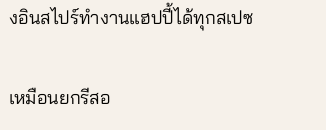งอินสไปร์ทำงานแฮปปี้ได้ทุกสเปซ

เหมือนยกรีสอ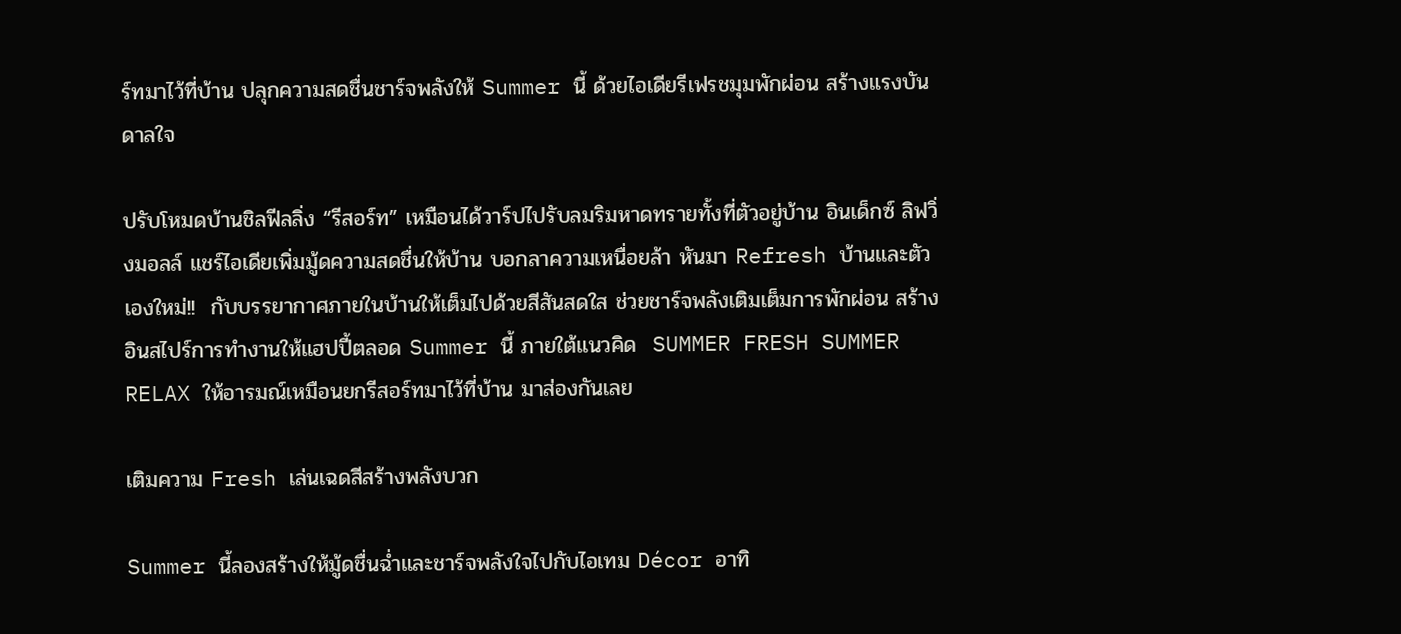ร์ทมาไว้ที่บ้าน ปลุกความสดชื่นชาร์จพลังให้ Summer นี้ ด้วยไอเดียรีเฟรชมุมพักผ่อน สร้างแรงบันดาลใจ

ปรับโหมดบ้านชิลฟีลลิ่ง “รีสอร์ท” เหมือนได้วาร์ปไปรับลมริมหาดทรายทั้งที่ตัวอยู่บ้าน อินเด็กซ์ ลิฟวิ่งมอลล์ แชร์ไอเดียเพิ่มมู้ดความสดชื่นให้บ้าน บอกลาความเหนื่อยล้า หันมา Refresh บ้านและตัวเองใหม่!!  กับบรรยากาศภายในบ้านให้เต็มไปด้วยสีสันสดใส ช่วยชาร์จพลังเติมเต็มการพักผ่อน สร้างอินสไปร์การทำงานให้แฮปปี้ตลอด Summer นี้ ภายใต้แนวคิด  SUMMER FRESH SUMMER RELAX ให้อารมณ์เหมือนยกรีสอร์ทมาไว้ที่บ้าน มาส่องกันเลย

เติมความ Fresh เล่นเฉดสีสร้างพลังบวก

Summer นี้ลองสร้างให้มู้ดชื่นฉ่ำและชาร์จพลังใจไปกับไอเทม Décor อาทิ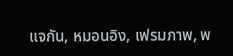แจกัน, หมอนอิง, เฟรมภาพ, พ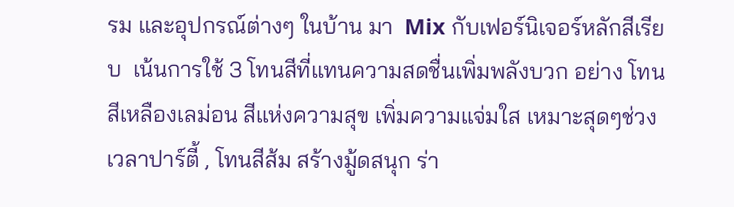รม และอุปกรณ์ต่างๆ ในบ้าน มา  Mix กับเฟอร์นิเจอร์หลักสีเรียบ  เน้นการใช้ 3 โทนสีที่แทนความสดชื่นเพิ่มพลังบวก อย่าง โทนสีเหลืองเลม่อน สีแห่งความสุข เพิ่มความแจ่มใส เหมาะสุดๆช่วงเวลาปาร์ตี้ , โทนสีส้ม สร้างมู้ดสนุก ร่า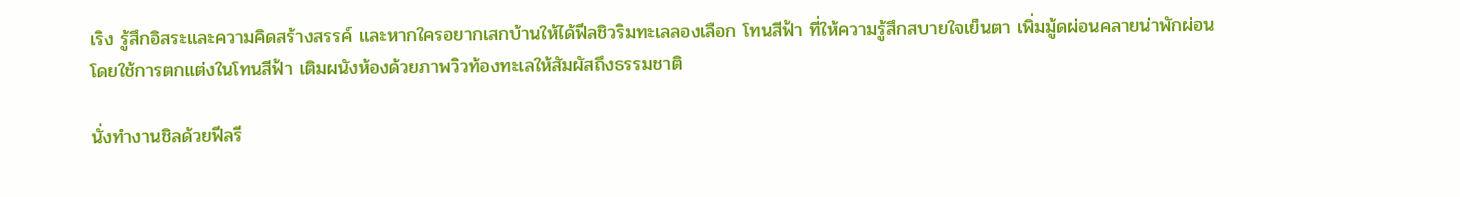เริง รู้สึกอิสระและความคิดสร้างสรรค์ และหากใครอยากเสกบ้านให้ได้ฟีลชิวริมทะเลลองเลือก โทนสีฟ้า ที่ให้ความรู้สึกสบายใจเย็นตา เพิ่มมู้ดผ่อนคลายน่าพักผ่อน โดยใช้การตกแต่งในโทนสีฟ้า เติมผนังห้องด้วยภาพวิวท้องทะเลให้สัมผัสถึงธรรมชาติ

นั่งทำงานชิลด้วยฟีลรี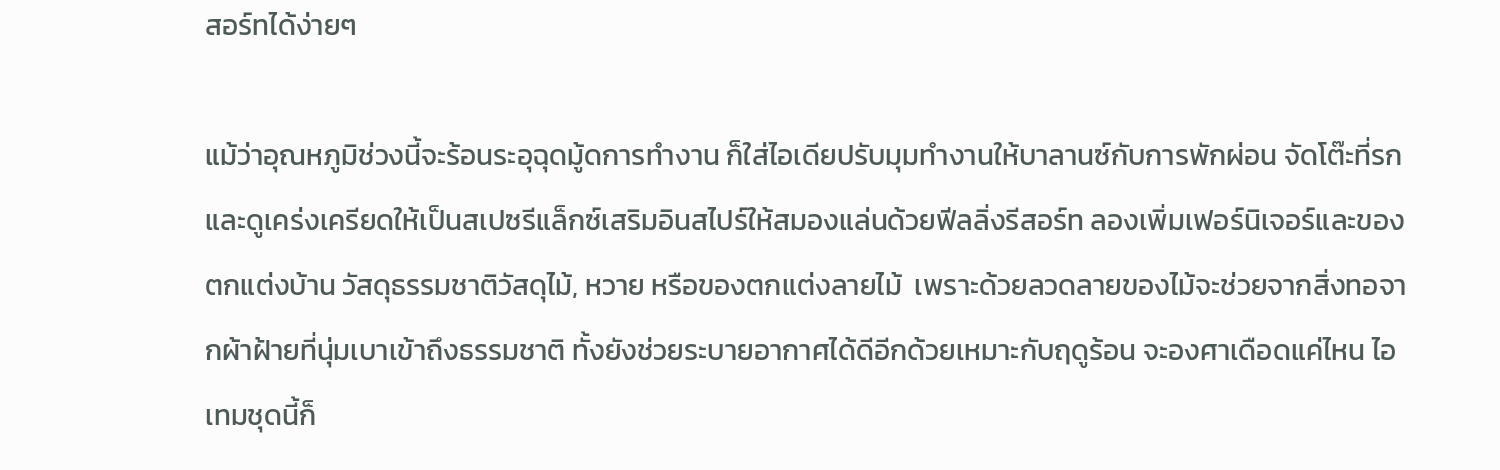สอร์ทได้ง่ายๆ

แม้ว่าอุณหภูมิช่วงนี้จะร้อนระอุฉุดมู้ดการทำงาน ก็ใส่ไอเดียปรับมุมทำงานให้บาลานซ์กับการพักผ่อน จัดโต๊ะที่รกและดูเคร่งเครียดให้เป็นสเปซรีแล็กซ์เสริมอินสไปร์ให้สมองแล่นด้วยฟีลลิ่งรีสอร์ท ลองเพิ่มเฟอร์นิเจอร์และของตกแต่งบ้าน วัสดุธรรมชาติวัสดุไม้, หวาย หรือของตกแต่งลายไม้  เพราะด้วยลวดลายของไม้จะช่วยจากสิ่งทอจากผ้าฝ้ายที่นุ่มเบาเข้าถึงธรรมชาติ ทั้งยังช่วยระบายอากาศได้ดีอีกด้วยเหมาะกับฤดูร้อน จะองศาเดือดแค่ไหน ไอเทมชุดนี้ก็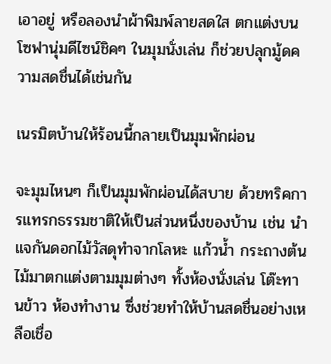เอาอยู่ หรือลองนำผ้าพิมพ์ลายสดใส ตกแต่งบนโซฟานุ่มดีไซน์ชิคๆ ในมุมนั่งเล่น ก็ช่วยปลุกมู้ดความสดชื่นได้เช่นกัน

เนรมิตบ้านให้ร้อนนี้กลายเป็นมุมพักผ่อน

จะมุมไหนๆ ก็เป็นมุมพักผ่อนได้สบาย ด้วยทริคการแทรกธรรมชาติให้เป็นส่วนหนึ่งของบ้าน เช่น นำแจกันดอกไม้วัสดุทำจากโลหะ แก้วน้ำ กระถางต้นไม้มาตกแต่งตามมุมต่างๆ ทั้งห้องนั่งเล่น โต๊ะทานข้าว ห้องทำงาน ซึ่งช่วยทำให้บ้านสดชื่นอย่างเหลือเชื่อ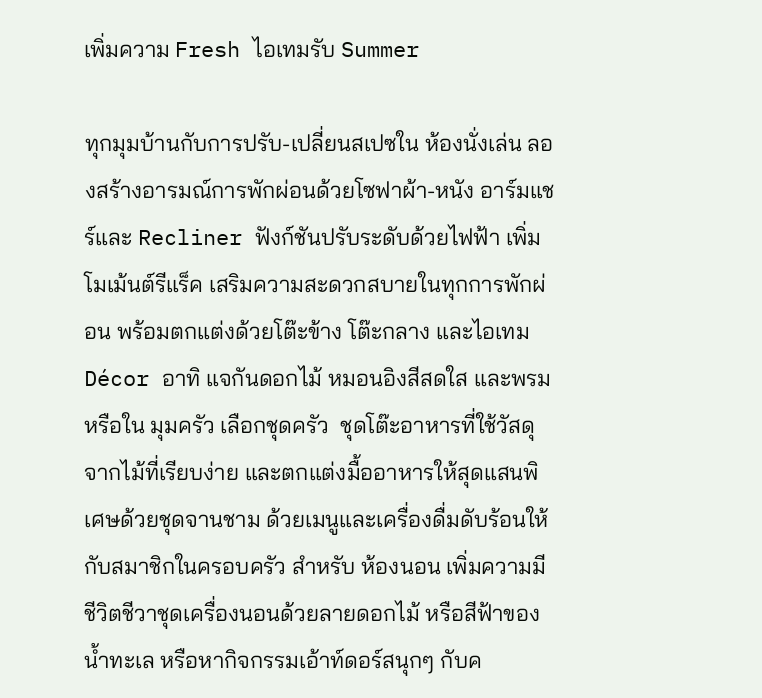เพิ่มความ Fresh ไอเทมรับ Summer

ทุกมุมบ้านกับการปรับ-เปลี่ยนสเปซใน ห้องนั่งเล่น ลองสร้างอารมณ์การพักผ่อนด้วยโซฟาผ้า-หนัง อาร์มแชร์และ Recliner ฟังก์ชันปรับระดับด้วยไฟฟ้า เพิ่มโมเม้นต์รีแร็ค เสริมความสะดวกสบายในทุกการพักผ่อน พร้อมตกแต่งด้วยโต๊ะข้าง โต๊ะกลาง และไอเทม Décor อาทิ แจกันดอกไม้ หมอนอิงสีสดใส และพรม หรือใน มุมครัว เลือกชุดครัว  ชุดโต๊ะอาหารที่ใช้วัสดุจากไม้ที่เรียบง่าย และตกแต่งมื้ออาหารให้สุดแสนพิเศษด้วยชุดจานชาม ด้วยเมนูและเครื่องดื่มดับร้อนให้กับสมาชิกในครอบครัว สำหรับ ห้องนอน เพิ่มความมีชีวิตชีวาชุดเครื่องนอนด้วยลายดอกไม้ หรือสีฟ้าของน้ำทะเล หรือหากิจกรรมเอ้าท์ดอร์สนุกๆ กับค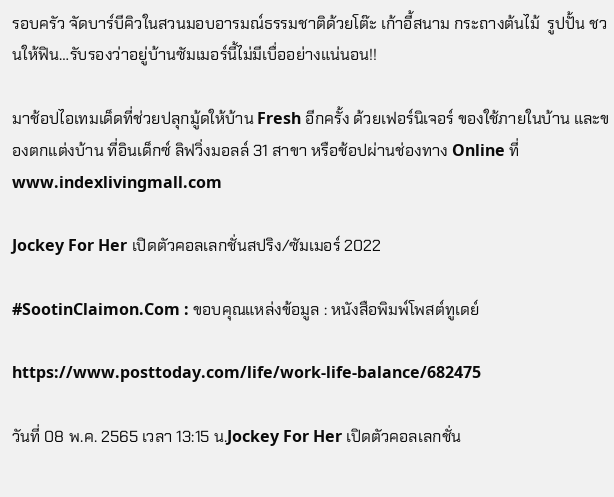รอบครัว จัดบาร์บีคิวในสวนมอบอารมณ์ธรรมชาติด้วยโต๊ะ เก้าอี้สนาม กระถางต้นไม้  รูปปั้น ชวนให้ฟิน…รับรองว่าอยู่บ้านซัมเมอร์นี้ไม่มีเบื่ออย่างแน่นอน!!

มาช้อปไอเทมเด็ดที่ช่วยปลุกมู้ดให้บ้าน Fresh อีกครั้ง ด้วยเฟอร์นิเจอร์ ของใช้ภายในบ้าน และของตกแต่งบ้าน ที่อินเด็กซ์ ลิฟวิ่งมอลล์ 31 สาขา หรือช้อปผ่านช่องทาง Online ที่ www.indexlivingmall.com

Jockey For Her เปิดตัวคอลเลกชั่นสปริง/ซัมเมอร์ 2022

#SootinClaimon.Com : ขอบคุณแหล่งข้อมูล : หนังสือพิมพ์โพสต์ทูเดย์

https://www.posttoday.com/life/work-life-balance/682475

วันที่ 08 พ.ค. 2565 เวลา 13:15 น.Jockey For Her เปิดตัวคอลเลกชั่น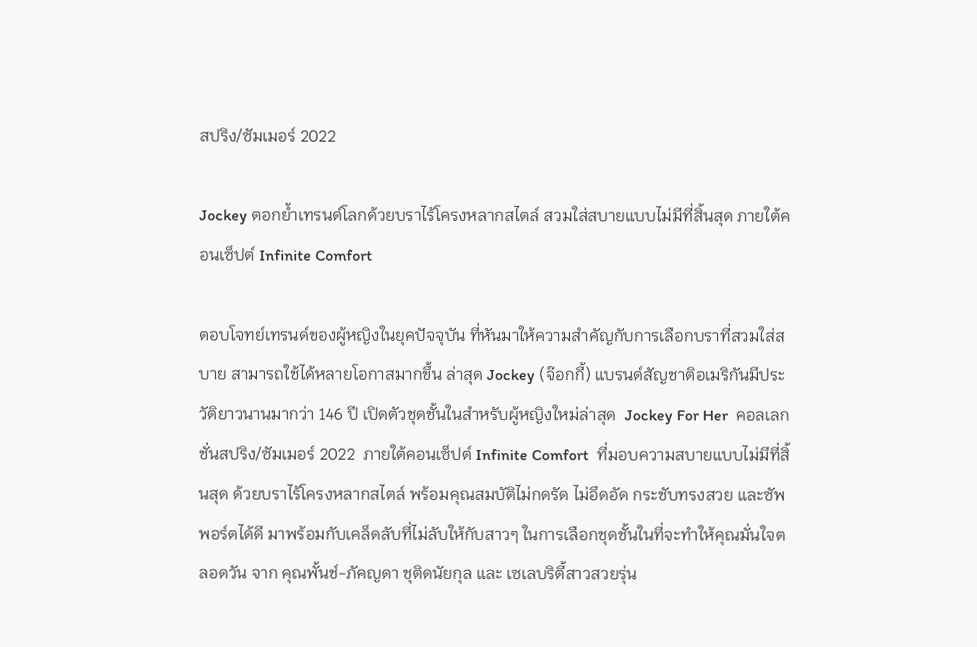สปริง/ซัมเมอร์ 2022

Jockey ตอกย้ำเทรนด์โลกด้วยบราไร้โครงหลากสไตล์ สวมใส่สบายแบบไม่มีที่สิ้นสุด ภายใต้คอนเซ็ปต์ Infinite Comfort

ตอบโจทย์เทรนด์ของผู้หญิงในยุคปัจจุบัน ที่หันมาให้ความสำคัญกับการเลือกบราที่สวมใส่สบาย สามารถใช้ได้หลายโอกาสมากขึ้น ล่าสุด Jockey (จ๊อกกี้) แบรนด์สัญชาติอเมริกันมีประวัติยาวนานมากว่า 146 ปี เปิดตัวชุดชั้นในสำหรับผู้หญิงใหม่ล่าสุด  Jockey For Her  คอลเลกชั่นสปริง/ซัมเมอร์ 2022  ภายใต้คอนเซ็ปต์ Infinite Comfort  ที่มอบความสบายแบบไม่มีที่สิ้นสุด ด้วยบราไร้โครงหลากสไตล์ พร้อมคุณสมบัติไม่กดรัด ไม่อึดอัด กระชับทรงสวย และซัพพอร์ตได้ดี มาพร้อมกับเคล็ดลับที่ไม่ลับให้กับสาวๆ ในการเลือกชุดชั้นในที่จะทำให้คุณมั่นใจตลอดวัน จาก คุณพั้นช์-ภัคญดา ชุติดนัยกุล และ เซเลบริตี้สาวสวยรุ่น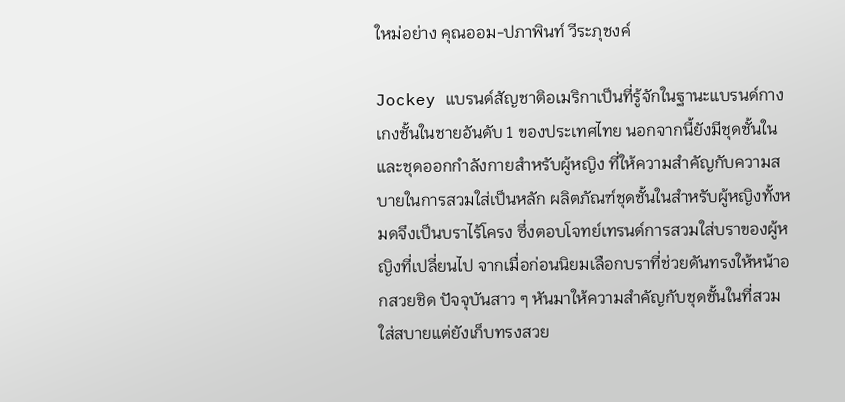ใหม่อย่าง คุณออม-ปภาพินท์ วีระภุชงค์

Jockey แบรนด์สัญชาติอเมริกาเป็นที่รู้จักในฐานะแบรนด์กางเกงชั้นในชายอันดับ 1 ของประเทศไทย นอกจากนี้ยังมีชุดชั้นในและชุดออกกำลังกายสำหรับผู้หญิง ที่ให้ความสำคัญกับความสบายในการสวมใส่เป็นหลัก ผลิตภัณฑ์ชุดชั้นในสำหรับผู้หญิงทั้งหมดจึงเป็นบราไร้โครง ซึ่งตอบโจทย์เทรนด์การสวมใส่บราของผู้หญิงที่เปลี่ยนไป จากเมื่อก่อนนิยมเลือกบราที่ช่วยดันทรงให้หน้าอกสวยชิด ปัจจุบันสาว ๆ หันมาให้ความสำคัญกับชุดชั้นในที่สวมใส่สบายแต่ยังเก็บทรงสวย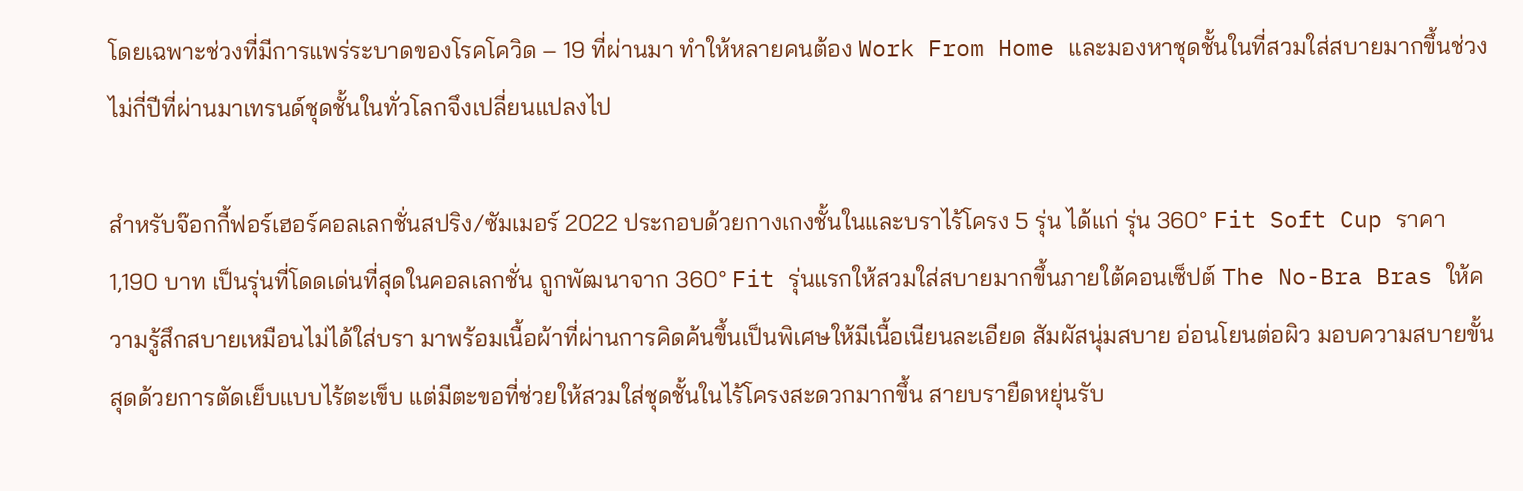โดยเฉพาะช่วงที่มีการแพร่ระบาดของโรคโควิด – 19 ที่ผ่านมา ทำให้หลายคนต้อง Work From Home และมองหาชุดชั้นในที่สวมใส่สบายมากขึ้นช่วงไม่กี่ปีที่ผ่านมาเทรนด์ชุดชั้นในทั่วโลกจึงเปลี่ยนแปลงไป

สำหรับจ๊อกกี้ฟอร์เฮอร์คอลเลกชั่นสปริง/ซัมเมอร์ 2022 ประกอบด้วยกางเกงชั้นในและบราไร้โครง 5 รุ่น ได้แก่ รุ่น 360° Fit Soft Cup ราคา 1,190 บาท เป็นรุ่นที่โดดเด่นที่สุดในคอลเลกชั่น ถูกพัฒนาจาก 360° Fit รุ่นแรกให้สวมใส่สบายมากขึ้นภายใต้คอนเซ็ปต์ The No-Bra Bras ให้ความรู้สึกสบายเหมือนไม่ได้ใส่บรา มาพร้อมเนื้อผ้าที่ผ่านการคิดค้นขึ้นเป็นพิเศษให้มีเนื้อเนียนละเอียด สัมผัสนุ่มสบาย อ่อนโยนต่อผิว มอบความสบายขั้นสุดด้วยการตัดเย็บแบบไร้ตะเข็บ แต่มีตะขอที่ช่วยให้สวมใส่ชุดชั้นในไร้โครงสะดวกมากขึ้น สายบรายืดหยุ่นรับ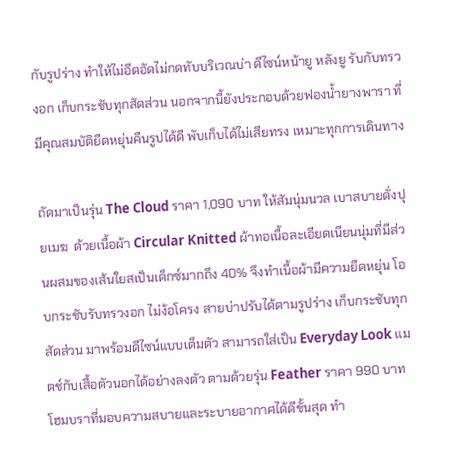กับรูปร่าง ทำให้ไม่อึดอัดไม่กดทับบริเวณบ่า ดีไซน์หน้ายู หลังยู รับกับทรวงอก เก็บกระชับทุกสัดส่วน นอกจากนี้ยังประกอบด้วยฟองน้ำยางพารา ที่มีคุณสมบัติยืดหยุ่นคืนรูปได้ดี พับเก็บได้ไม่เสียทรง เหมาะทุกการเดินทาง

ถัดมาเป็นรุ่น The Cloud ราคา 1,090 บาท ให้สัมนุ่มนวล เบาสบายดั่งปุยเมฆ  ด้วยเนื้อผ้า Circular Knitted ผ้าทอเนื้อละเอียดเนียนนุ่มที่มีส่วนผสมของเส้นใยสเป็นเด็กซ์มากถึง 40% จึงทำเนื้อผ้ามีความยืดหยุ่น โอบกระชับรับทรวงอก ไม่ง้อโครง สายบ่าปรับได้ตามรูปร่าง เก็บกระชับทุกสัดส่วน มาพร้อมดีไซน์แบบเต็มตัว สามารถใส่เป็น Everyday Look แมตช์กับเสื้อตัวนอกได้อย่างลงตัว ตามด้วยรุ่น Feather ราคา 990 บาท โฮมบราที่มอบความสบายและระบายอากาศได้ดีขั้นสุด ทำ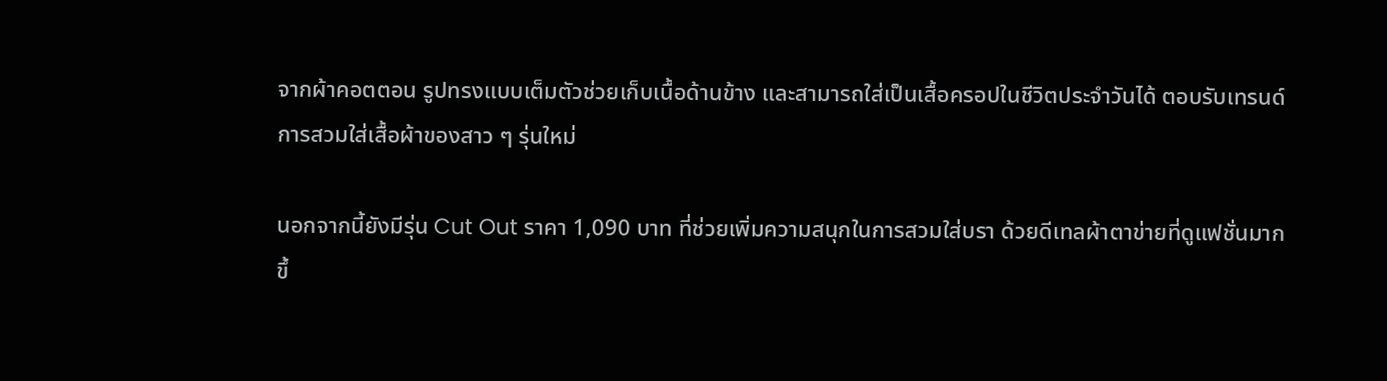จากผ้าคอตตอน รูปทรงแบบเต็มตัวช่วยเก็บเนื้อด้านข้าง และสามารถใส่เป็นเสื้อครอปในชีวิตประจำวันได้ ตอบรับเทรนด์การสวมใส่เสื้อผ้าของสาว ๆ รุ่นใหม่

นอกจากนี้ยังมีรุ่น Cut Out ราคา 1,090 บาท ที่ช่วยเพิ่มความสนุกในการสวมใส่บรา ด้วยดีเทลผ้าตาข่ายที่ดูแฟชั่นมากขึ้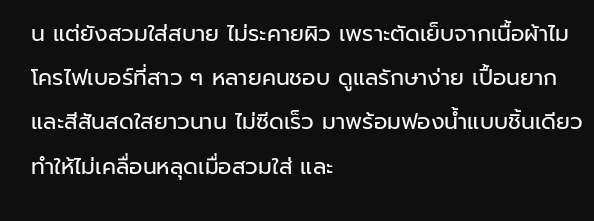น แต่ยังสวมใส่สบาย ไม่ระคายผิว เพราะตัดเย็บจากเนื้อผ้าไมโครไฟเบอร์ที่สาว ๆ หลายคนชอบ ดูแลรักษาง่าย เปื้อนยาก และสีสันสดใสยาวนาน ไม่ซีดเร็ว มาพร้อมฟองน้ำแบบชิ้นเดียว ทำให้ไม่เคลื่อนหลุดเมื่อสวมใส่ และ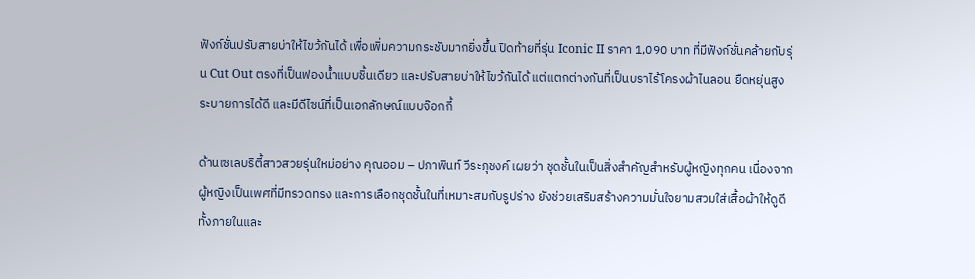ฟังก์ชั่นปรับสายบ่าให้ไขว้กันได้ เพื่อเพิ่มความกระชับมากยิ่งขึ้น ปิดท้ายที่รุ่น Iconic II ราคา 1,090 บาท ที่มีฟังก์ชั่นคล้ายกับรุ่น Cut Out ตรงที่เป็นฟองน้ำแบบชิ้นเดียว และปรับสายบ่าให้ไขว้กันได้ แต่แตกต่างกันที่เป็นบราไร้โครงผ้าไนลอน ยืดหยุ่นสูง ระบายการได้ดี และมีดีไซน์ที่เป็นเอกลักษณ์แบบจ๊อกกี้

ด้านเซเลบริตี้สาวสวยรุ่นใหม่อย่าง คุณออม – ปภาพินท์ วีระภุชงค์ เผยว่า ชุดชั้นในเป็นสิ่งสำคัญสำหรับผู้หญิงทุกคน เนื่องจากผู้หญิงเป็นเพศที่มีทรวดทรง และการเลือกชุดชั้นในที่เหมาะสมกับรูปร่าง ยังช่วยเสริมสร้างความมั่นใจยามสวมใส่เสื้อผ้าให้ดูดีทั้งภายในและ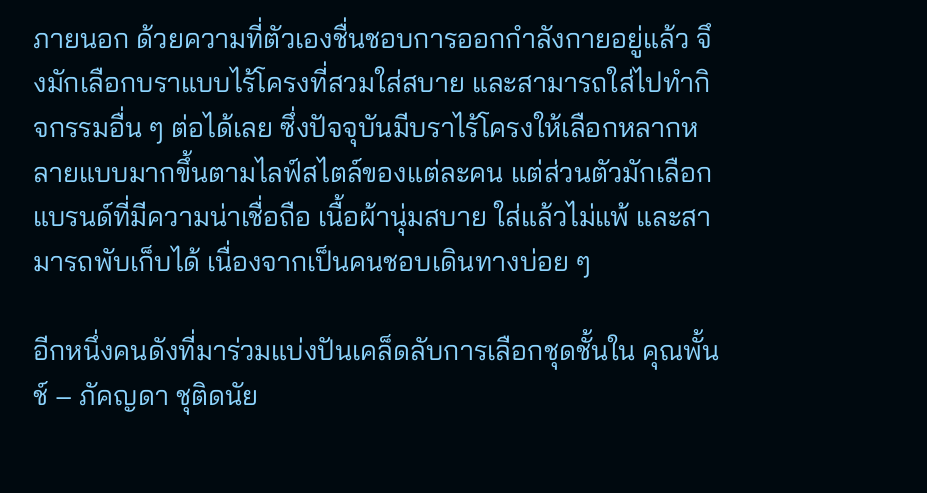ภายนอก ด้วยความที่ตัวเองชื่นชอบการออกกำลังกายอยู่แล้ว จึงมักเลือกบราแบบไร้โครงที่สวมใส่สบาย และสามารถใส่ไปทำกิจกรรมอื่น ๆ ต่อได้เลย ซึ่งปัจจุบันมีบราไร้โครงให้เลือกหลากหลายแบบมากขึ้นตามไลฟ์สไตล์ของแต่ละคน แต่ส่วนตัวมักเลือกแบรนด์ที่มีความน่าเชื่อถือ เนื้อผ้านุ่มสบาย ใส่แล้วไม่แพ้ และสามารถพับเก็บได้ เนื่องจากเป็นคนชอบเดินทางบ่อย ๆ

อีกหนึ่งคนดังที่มาร่วมแบ่งปันเคล็ดลับการเลือกชุดชั้นใน คุณพั้นช์ – ภัคญดา ชุติดนัย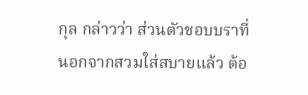กุล กล่าวว่า ส่วนตัวชอบบราที่นอกจากสวมใส่สบายแล้ว ต้อ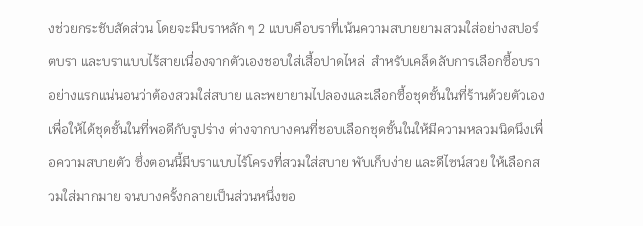งช่วยกระชับสัดส่วน โดยจะมีบราหลัก ๆ 2 แบบคือบราที่เน้นความสบายยามสวมใส่อย่างสปอร์ตบรา และบราแบบไร้สายเนื่องจากตัวเองชอบใส่เสื้อปาดไหล่  สำหรับเคล็ดลับการเลือกซื้อบราอย่างแรกแน่นอนว่าต้องสวมใส่สบาย และพยายามไปลองและเลือกซื้อชุดชั้นในที่ร้านด้วยตัวเอง เพื่อให้ได้ชุดชั้นในที่พอดีกับรูปร่าง ต่างจากบางคนที่ชอบเลือกชุดชั้นในให้มีความหลวมนิดนึงเพื่อความสบายตัว ซึ่งตอนนี้มีบราแบบไร้โครงที่สวมใส่สบาย พับเก็บง่าย และดีไซน์สวย ให้เลือกสวมใส่มากมาย จนบางครั้งกลายเป็นส่วนหนึ่งขอ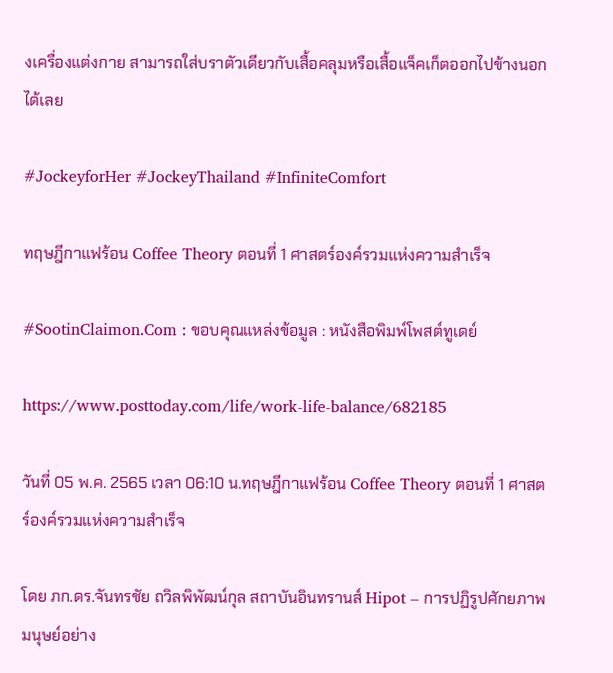งเครื่องแต่งกาย สามารถใส่บราตัวเดียวกับเสื้อคลุมหรือเสื้อแจ็คเก็ตออกไปข้างนอกได้เลย

#JockeyforHer #JockeyThailand #InfiniteComfort

ทฤษฎีกาแฟร้อน Coffee Theory ตอนที่ 1 ศาสตร์องค์รวมแห่งความสำเร็จ

#SootinClaimon.Com : ขอบคุณแหล่งข้อมูล : หนังสือพิมพ์โพสต์ทูเดย์

https://www.posttoday.com/life/work-life-balance/682185

วันที่ 05 พ.ค. 2565 เวลา 06:10 น.ทฤษฎีกาแฟร้อน Coffee Theory ตอนที่ 1 ศาสตร์องค์รวมแห่งความสำเร็จ

โดย ภก.ดร.จันทรชัย ถวิลพิพัฒน์กุล สถาบันอินทรานส์ Hipot – การปฏิรูปศักยภาพมนุษย์อย่าง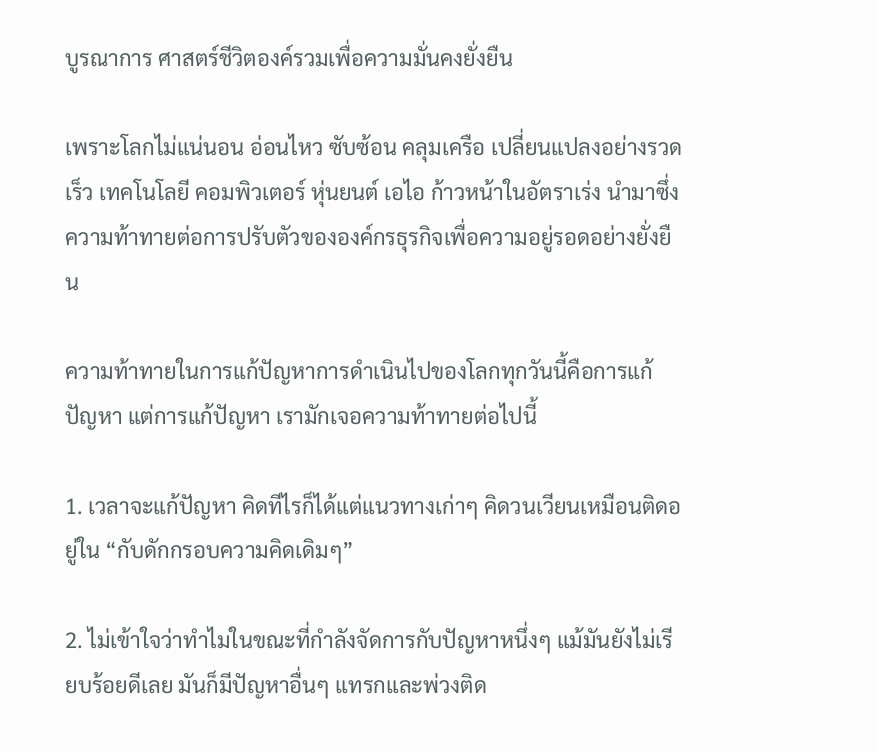บูรณาการ ศาสตร์ชีวิตองค์รวมเพื่อความมั่นคงยั่งยืน

เพราะโลกไม่แน่นอน อ่อนไหว ซับซ้อน คลุมเครือ เปลี่ยนแปลงอย่างรวดเร็ว เทคโนโลยี คอมพิวเตอร์ หุ่นยนต์ เอไอ ก้าวหน้าในอัตราเร่ง นำมาซึ่งความท้าทายต่อการปรับตัวขององค์กรธุรกิจเพื่อความอยู่รอดอย่างยั่งยืน

ความท้าทายในการแก้ปัญหาการดำเนินไปของโลกทุกวันนี้คือการแก้ปัญหา แต่การแก้ปัญหา เรามักเจอความท้าทายต่อไปนี้

1. เวลาจะแก้ปัญหา คิดทีไรก็ได้แต่แนวทางเก่าๆ คิดวนเวียนเหมือนติดอยู่ใน “กับดักกรอบความคิดเดิมๆ”

2. ไม่เข้าใจว่าทำไมในขณะที่กำลังจัดการกับปัญหาหนึ่งๆ แม้มันยังไม่เรียบร้อยดีเลย มันก็มีปัญหาอื่นๆ แทรกและพ่วงติด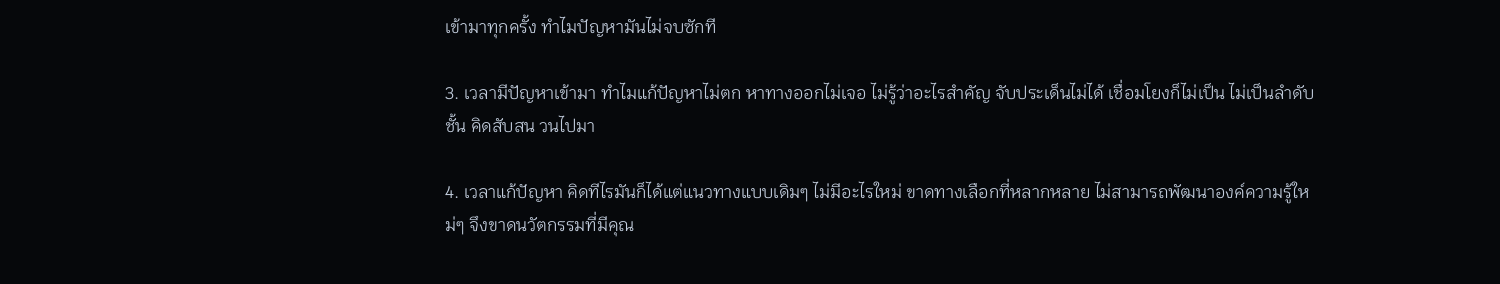เข้ามาทุกครั้ง ทำไมปัญหามันไม่จบซักที

3. เวลามีปัญหาเข้ามา ทำไมแก้ปัญหาไม่ตก หาทางออกไม่เจอ ไม่รู้ว่าอะไรสำคัญ จับประเด็นไม่ได้ เชื่อมโยงก็ไม่เป็น ไม่เป็นลำดับชั้น คิดสับสน วนไปมา

4. เวลาแก้ปัญหา คิดทีไรมันก็ได้แต่แนวทางแบบเดิมๆ ไม่มีอะไรใหม่ ขาดทางเลือกที่หลากหลาย ไม่สามารถพัฒนาองค์ความรู้ใหม่ๆ จึงขาดนวัตกรรมที่มีคุณ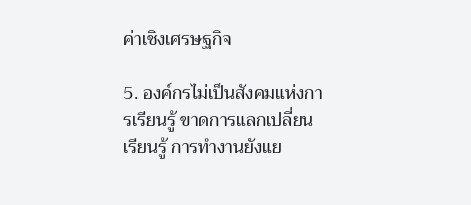ค่าเชิงเศรษฐกิจ

5. องค์กรไม่เป็นสังคมแห่งการเรียนรู้ ขาดการแลกเปลี่ยนเรียนรู้ การทำงานยังแย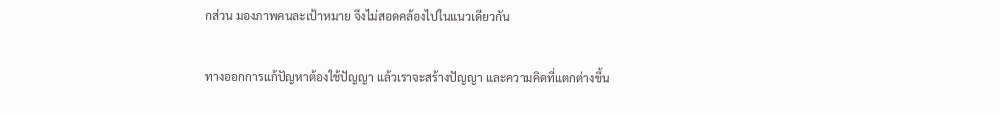กส่วน มองภาพคนละเป้าหมาย จึงไม่สอดคล้องไปในแนวเดียวกัน

ทางออกการแก้ปัญหาต้องใช้ปัญญา แล้วเราจะสร้างปัญญา และความคิดที่แตกต่างขึ้น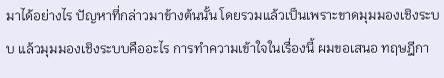มาได้อย่างไร ปัญหาที่กล่าวมาข้างต้นนั้น โดยรวมแล้วเป็นเพราะขาดมุมมองเชิงระบบ แล้วมุมมองเชิงระบบคืออะไร การทำความเข้าใจในเรื่องนี้ ผมขอเสนอ ทฤษฎีกา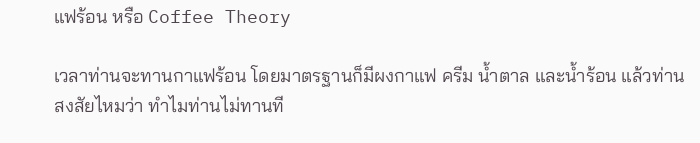แฟร้อน หรือ Coffee Theory

เวลาท่านจะทานกาแฟร้อน โดยมาตรฐานก็มีผงกาแฟ ครีม น้ำตาล และน้ำร้อน แล้วท่านสงสัยไหมว่า ทำไมท่านไม่ทานที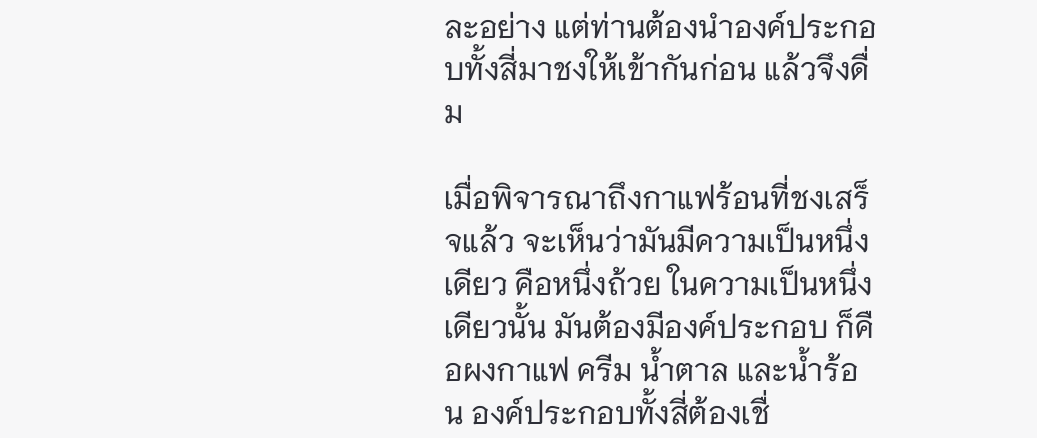ละอย่าง แต่ท่านต้องนำองค์ประกอบทั้งสี่มาชงให้เข้ากันก่อน แล้วจึงดื่ม

เมื่อพิจารณาถึงกาแฟร้อนที่ชงเสร็จแล้ว จะเห็นว่ามันมีความเป็นหนึ่งเดียว คือหนึ่งถ้วย ในความเป็นหนึ่งเดียวนั้น มันต้องมีองค์ประกอบ ก็คือผงกาแฟ ครีม น้ำตาล และน้ำร้อน องค์ประกอบทั้งสี่ต้องเชื่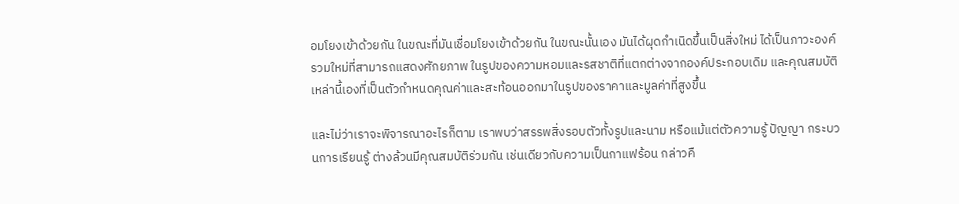อมโยงเข้าด้วยกัน ในขณะที่มันเชื่อมโยงเข้าด้วยกัน ในขณะนั้นเอง มันได้ผุดกำเนิดขึ้นเป็นสิ่งใหม่ ได้เป็นภาวะองค์รวมใหม่ที่สามารถแสดงศักยภาพ ในรูปของความหอมและรสชาติที่แตกต่างจากองค์ประกอบเดิม และคุณสมบัติเหล่านี้เองที่เป็นตัวกำหนดคุณค่าและสะท้อนออกมาในรูปของราคาและมูลค่าที่สูงขึ้น

และไม่ว่าเราจะพิจารณาอะไรก็ตาม เราพบว่าสรรพสิ่งรอบตัวทั้งรูปและนาม หรือแม้แต่ตัวความรู้ ปัญญา กระบวนการเรียนรู้ ต่างล้วนมีคุณสมบัติร่วมกัน เช่นเดียวกับความเป็นกาแฟร้อน กล่าวคื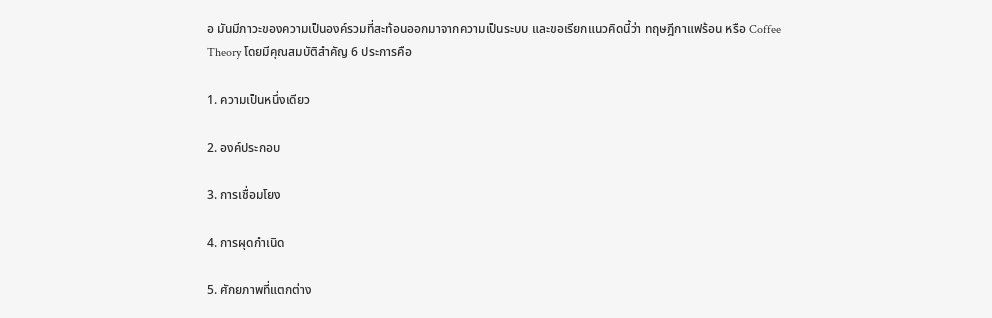อ มันมีภาวะของความเป็นองค์รวมที่สะท้อนออกมาจากความเป็นระบบ และขอเรียกแนวคิดนี้ว่า ทฤษฎีกาแฟร้อน หรือ Coffee Theory โดยมีคุณสมบัติสำคัญ 6 ประการคือ

1. ความเป็นหนึ่งเดียว

2. องค์ประกอบ

3. การเชื่อมโยง

4. การผุดกำเนิด

5. ศักยภาพที่แตกต่าง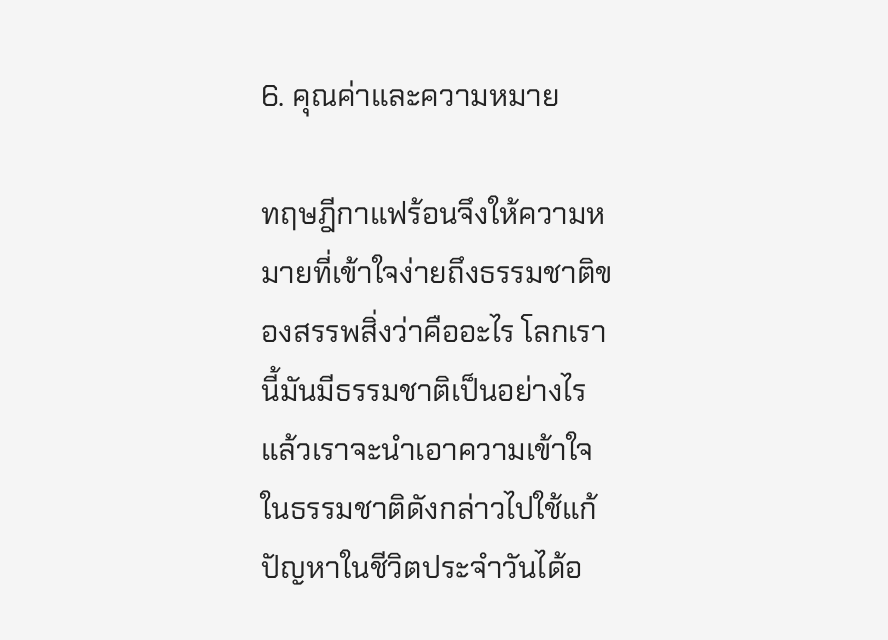6. คุณค่าและความหมาย

ทฤษฎีกาแฟร้อนจึงให้ความหมายที่เข้าใจง่ายถึงธรรมชาติของสรรพสิ่งว่าคืออะไร โลกเรานี้มันมีธรรมชาติเป็นอย่างไร แล้วเราจะนำเอาความเข้าใจในธรรมชาติดังกล่าวไปใช้แก้ปัญหาในชีวิตประจำวันได้อ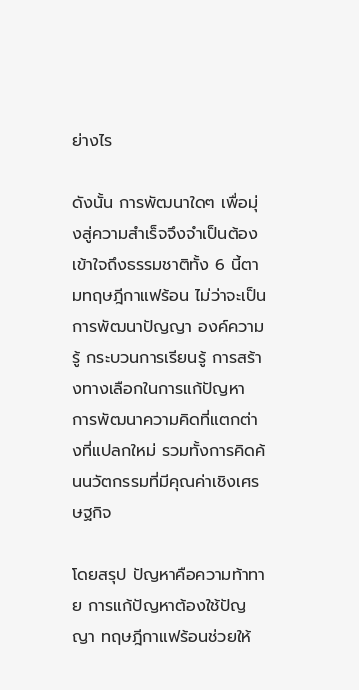ย่างไร

ดังนั้น การพัฒนาใดๆ เพื่อมุ่งสู่ความสำเร็จจึงจำเป็นต้องเข้าใจถึงธรรมชาติทั้ง 6 นี้ตามทฤษฎีกาแฟร้อน ไม่ว่าจะเป็นการพัฒนาปัญญา องค์ความรู้ กระบวนการเรียนรู้ การสร้างทางเลือกในการแก้ปัญหา การพัฒนาความคิดที่แตกต่างที่แปลกใหม่ รวมทั้งการคิดค้นนวัตกรรมที่มีคุณค่าเชิงเศรษฐกิจ

โดยสรุป ปัญหาคือความท้าทาย การแก้ปัญหาต้องใช้ปัญญา ทฤษฎีกาแฟร้อนช่วยให้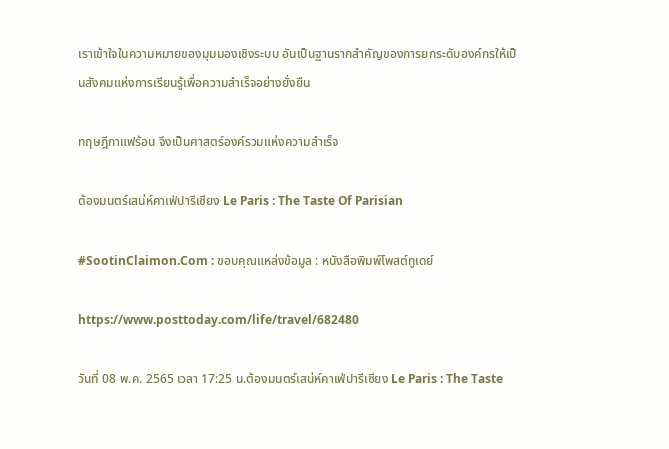เราเข้าใจในความหมายของมุมมองเชิงระบบ อันเป็นฐานรากสำคัญของการยกระดับองค์กรให้เป็นสังคมแห่งการเรียนรู้เพื่อความสำเร็จอย่างยั่งยืน

ทฤษฎีกาแฟร้อน จึงเป็นศาสตร์องค์รวมแห่งความสำเร็จ

ต้องมนตร์เสน่ห์คาเฟ่ปารีเซียง Le Paris : The Taste Of Parisian

#SootinClaimon.Com : ขอบคุณแหล่งข้อมูล : หนังสือพิมพ์โพสต์ทูเดย์

https://www.posttoday.com/life/travel/682480

วันที่ 08 พ.ค. 2565 เวลา 17:25 น.ต้องมนตร์เสน่ห์คาเฟ่ปารีเซียง Le Paris : The Taste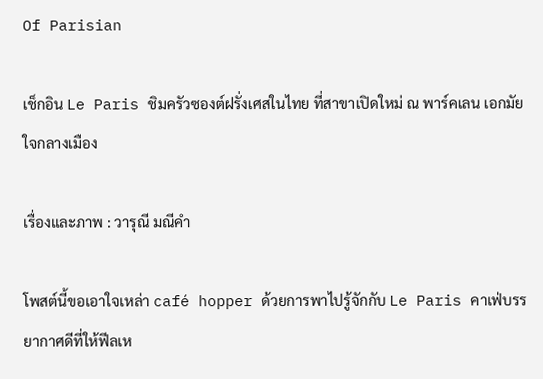Of Parisian

เช็กอิน Le Paris ชิมครัวซองต์ฝรั่งเศสในไทย ที่สาขาเปิดใหม่ ณ พาร์คเลน เอกมัย ใจกลางเมือง

เรื่องและภาพ : วารุณี มณีคำ

โพสต์นี้ขอเอาใจเหล่า café hopper ด้วยการพาไปรู้จักกับ Le Paris คาเฟ่บรรยากาศดีที่ให้ฟีลเห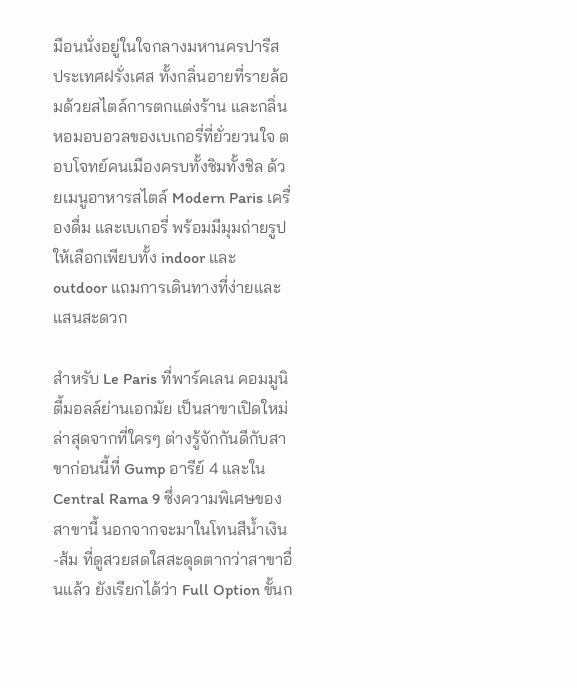มือนนั่งอยู่ในใจกลางมหานครปารีส ประเทศฝรั่งเศส ทั้งกลิ่นอายที่รายล้อมด้วยสไตล์การตกแต่งร้าน และกลิ่นหอมอบอวลของเบเกอรี่ที่ยั่วยวนใจ ตอบโจทย์คนเมืองครบทั้งชิมทั้งชิล ด้วยเมนูอาหารสไตล์ Modern Paris เครื่องดื่ม และเบเกอรี่ พร้อมมีมุมถ่ายรูปให้เลือกเพียบทั้ง indoor และ outdoor แถมการเดินทางที่ง่ายและแสนสะดวก

สำหรับ Le Paris ที่พาร์คเลน คอมมูนิตี้มอลล์ย่านเอกมัย เป็นสาขาเปิดใหม่ล่าสุดจากที่ใครๆ ต่างรู้จักกันดีกับสาขาก่อนนี้ที่ Gump อารีย์ 4 และใน Central Rama 9 ซึ่งความพิเศษของสาขานี้ นอกจากจะมาในโทนสีน้ำเงิน-ส้ม ที่ดูสวยสดใสสะดุดตากว่าสาขาอื่นแล้ว ยังเรียกได้ว่า Full Option ขั้นก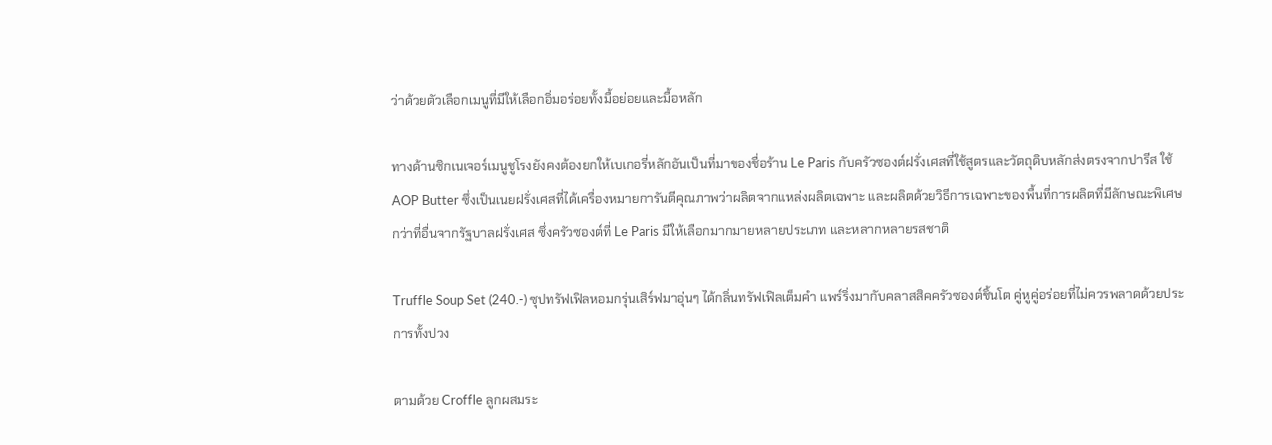ว่าด้วยตัวเลือกเมนูที่มีให้เลือกอิ่มอร่อยทั้งมื้อย่อยและมื้อหลัก

ทางด้านซิกเนเจอร์เมนูชูโรงยังคงต้องยกให้เบเกอรี่หลักอันเป็นที่มาของชื่อร้าน Le Paris กับครัวซองต์ฝรั่งเศสที่ใช้สูตรและวัตถุดิบหลักส่งตรงจากปารีส ใช้  AOP Butter ซึ่งเป็นเนยฝรั่งเศสที่ได้เครื่องหมายการันตีคุณภาพว่าผลิตจากแหล่งผลิตเฉพาะ และผลิตด้วยวิธีการเฉพาะของพื้นที่การผลิตที่มีลักษณะพิเศษกว่าที่อื่นจากรัฐบาลฝรั่งเศส ซึ่งครัวซองต์ที่ Le Paris มีให้เลือกมากมายหลายประเภท และหลากหลายรสชาติ

Truffle Soup Set (240.-) ซุปทรัฟเฟิลหอมกรุ่นเสิร์ฟมาอุ่นๆ ได้กลิ่นทรัฟเฟิลเต็มคำ แพร์ริ่งมากับคลาสสิคครัวซองต์ชิ้นโต คู่หูคู่อร่อยที่ไม่ควรพลาดด้วยประการทั้งปวง

ตามด้วย Croffle ลูกผสมระ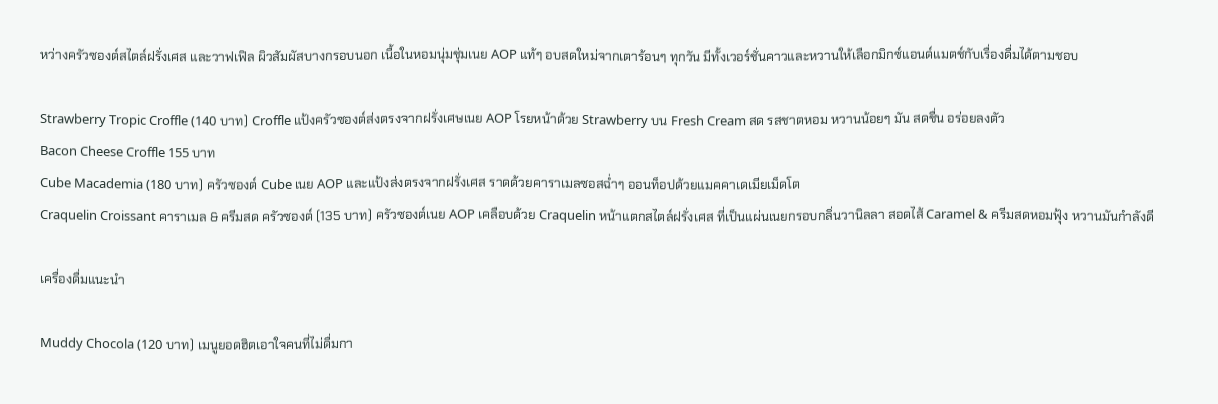หว่างครัวซองต์สไตล์ฝรั่งเศส และวาฟเฟิล ผิวสัมผัสบางกรอบนอก เนื้อในหอมนุ่มชุ่มเนย AOP แท้ๆ อบสดใหม่จากเตาร้อนๆ ทุกวัน มีทั้งเวอร์ชั่นคาวและหวานให้เลือกมิกซ์แอนด์แมตช์กับเรื่องดื่มได้ตามชอบ

Strawberry Tropic Croffle (140 บาท) Croffle แป้งครัวซองต์ส่งตรงจากฝรั่งเศษเนย AOP โรยหน้าด้วย Strawberry บน Fresh Cream สด รสชาตหอม หวานน้อยๆ มัน สดชื่น อร่อยลงตัว
Bacon Cheese Croffle 155 บาท
Cube Macademia (180 บาท) ครัวซองต์ Cube เนย AOP และแป้งส่งตรงจากฝรั่งเศส ราดด้วยคาราเมลซอสฉ่ำๆ ออนท็อปด้วยแมคคาเดเมียเม็ดโต
Craquelin Croissant คาราเมล & ครีมสด ครัวซองต์ (135 บาท) ครัวซองต์เนย AOP เคลือบด้วย Craquelin หน้าแตกสไตล์ฝรั่งเศส ที่เป็นแผ่นเนยกรอบกลิ่นวานิลลา สอดไส้ Caramel & ครีมสดหอมฟุ้ง หวานมันกำลังดี

เครื่องดื่มแนะนำ

Muddy Chocola (120 บาท) เมนูยอดฮิตเอาใจคนที่ไม่ดื่มกา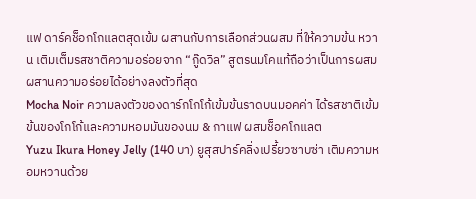แฟ ดาร์คช็อกโกแลตสุดเข้ม ผสานกับการเลือกส่วนผสม ที่ให้ความข้น หวาน เติมเต็มรสชาติความอร่อยจาก “กู๊ดวิล” สูตรนมโคแท้ถือว่าเป็นการผสมผสานความอร่อยได้อย่างลงตัวที่สุด
Mocha Noir ความลงตัวของดาร์กโกโก้เข้มข้นราดบนมอคค่า ได้รสชาติเข้มข้นของโกโก้และความหอมมันของนม & กาแฟ ผสมช็อคโกแลต
Yuzu Ikura Honey Jelly (140 บา) ยูสุสปาร์คลิ่งเปรี้ยวซาบซ่า เติมความหอมหวานด้วย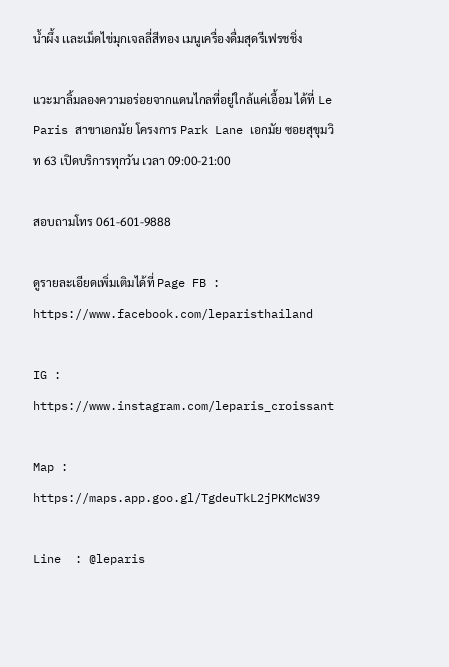น้ำผึ้ง เเละเม็ดไข่มุกเจลลี่สีทอง เมนูเครื่องดื่มสุดรีเฟรชชิ่ง

แวะมาลิ้มลองความอร่อยจากแดนไกลที่อยู่ใกล้แค่เอื้อม ได้ที่ Le Paris สาขาเอกมัย โครงการ Park Lane เอกมัย ซอยสุขุมวิท 63 เปิดบริการทุกวัน เวลา 09:00-21:00

สอบถามโทร 061-601-9888

ดูรายละเอียดเพิ่มเติมได้ที่ Page FB : https://www.facebook.com/leparisthailand

IG : https://www.instagram.com/leparis_croissant

Map : https://maps.app.goo.gl/TgdeuTkL2jPKMcW39

Line  : @leparis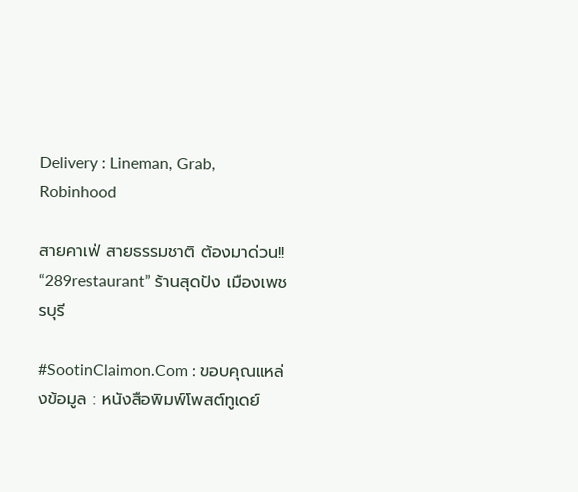Delivery : Lineman, Grab, Robinhood

สายคาเฟ่ สายธรรมชาติ ต้องมาด่วน!! “289restaurant” ร้านสุดปัง เมืองเพชรบุรี

#SootinClaimon.Com : ขอบคุณแหล่งข้อมูล : หนังสือพิมพ์โพสต์ทูเดย์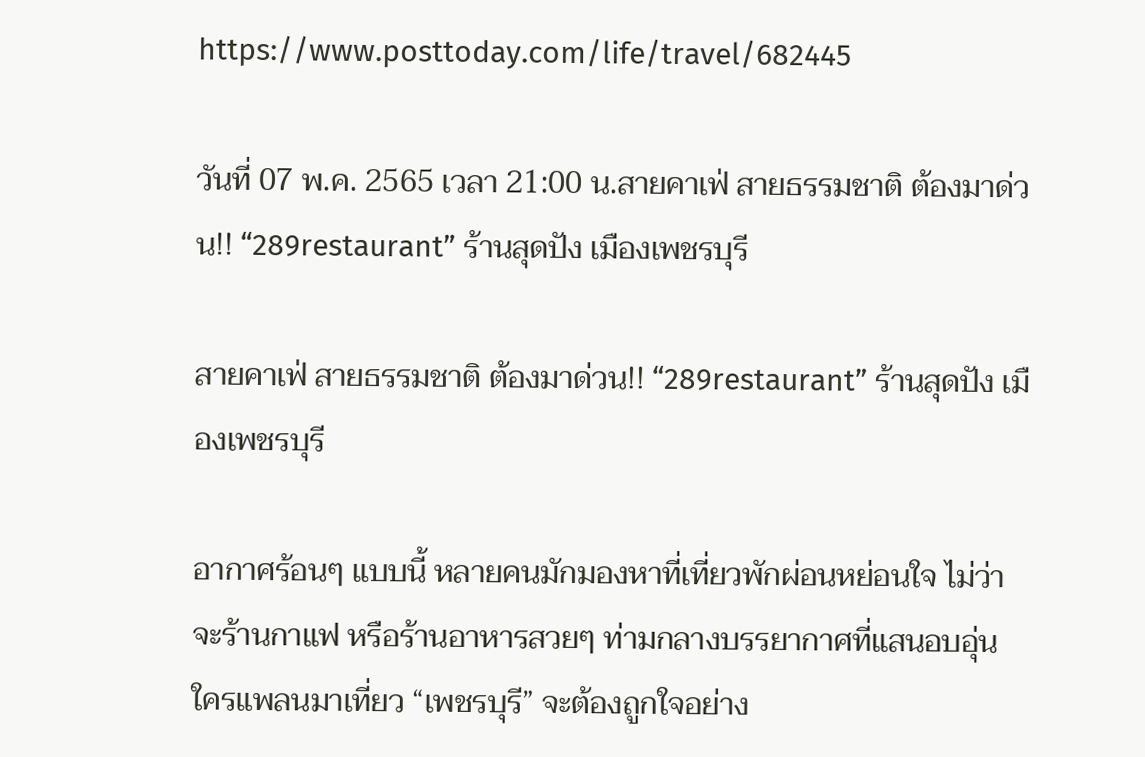https://www.posttoday.com/life/travel/682445

วันที่ 07 พ.ค. 2565 เวลา 21:00 น.สายคาเฟ่ สายธรรมชาติ ต้องมาด่วน!! “289restaurant” ร้านสุดปัง เมืองเพชรบุรี

สายคาเฟ่ สายธรรมชาติ ต้องมาด่วน!! “289restaurant” ร้านสุดปัง เมืองเพชรบุรี

อากาศร้อนๆ แบบนี้ หลายคนมักมองหาที่เที่ยวพักผ่อนหย่อนใจ ไม่ว่าจะร้านกาแฟ หรือร้านอาหารสวยๆ ท่ามกลางบรรยากาศที่แสนอบอุ่น ใครแพลนมาเที่ยว “เพชรบุรี” จะต้องถูกใจอย่าง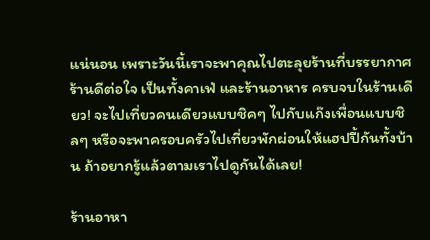แน่นอน เพราะวันนี้เราจะพาคุณไปตะลุยร้านที่บรรยากาศร้านดีต่อใจ เป็นทั้งคาเฟ่ และร้านอาหาร ครบจบในร้านเดียว! จะไปเที่ยวคนเดียวแบบชิคๆ ไปกับแก๊งเพื่อนแบบชิลๆ หรือจะพาครอบครัวไปเที่ยวพักผ่อนให้แฮปปี้กันทั้งบ้าน ถ้าอยากรู้แล้วตามเราไปดูกันได้เลย!

ร้านอาหา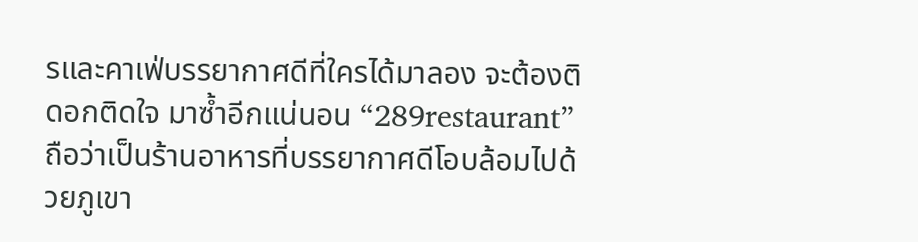รและคาเฟ่บรรยากาศดีที่ใครได้มาลอง จะต้องติดอกติดใจ มาซ้ำอีกแน่นอน “289restaurant” ถือว่าเป็นร้านอาหารที่บรรยากาศดีโอบล้อมไปด้วยภูเขา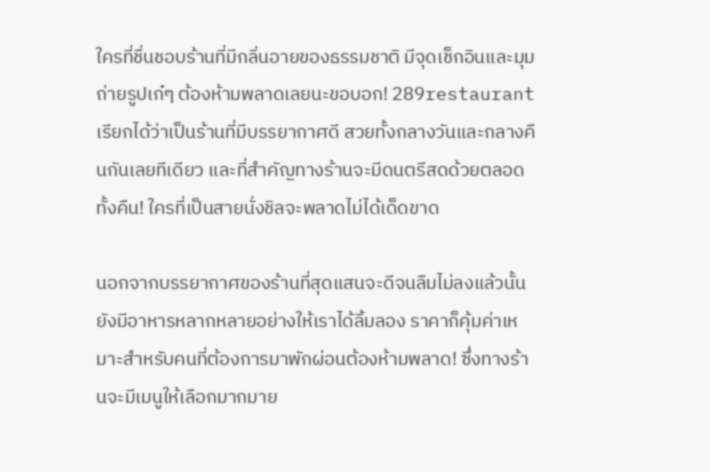ใครที่ชื่นชอบร้านที่มีกลิ่นอายของธรรมชาติ มีจุดเช็กอินและมุมถ่ายรูปเก๋ๆ ต้องห้ามพลาดเลยนะขอบอก! 289restaurant เรียกได้ว่าเป็นร้านที่มีบรรยากาศดี สวยทั้งกลางวันและกลางคืนกันเลยทีเดียว และที่สำคัญทางร้านจะมีดนตรีสดด้วยตลอดทั้งคืน! ใครที่เป็นสายนั่งชิลจะพลาดไม่ได้เด็ดขาด

นอกจากบรรยากาศของร้านที่สุดแสนจะดีจนลืมไม่ลงแล้วนั้น ยังมีอาหารหลากหลายอย่างให้เราได้ลิ้มลอง ราคาก็คุ้มค่าเหมาะสำหรับคนที่ต้องการมาพักผ่อนต้องห้ามพลาด! ซึ่งทางร้านจะมีเมนูให้เลือกมากมาย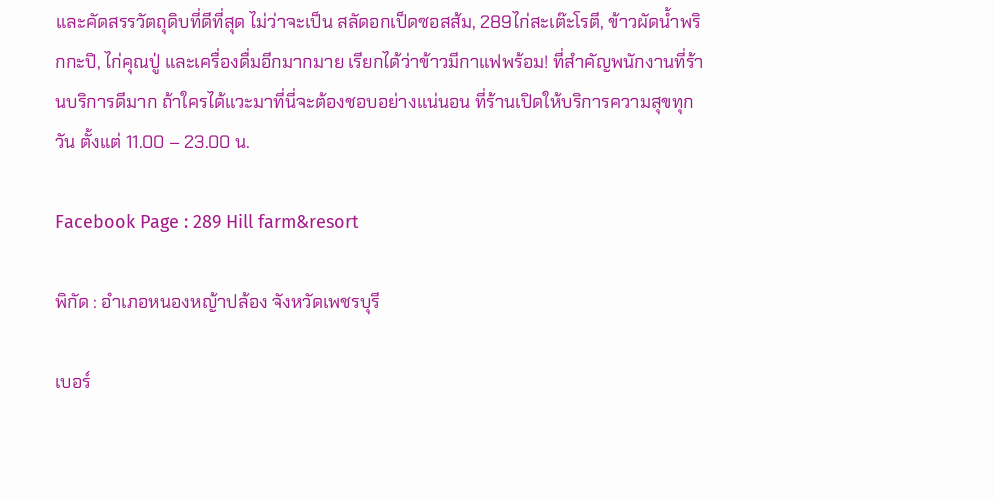และคัดสรรวัตถุดิบที่ดีที่สุด ไม่ว่าจะเป็น สลัดอกเป็ดซอสส้ม, 289ไก่สะเต๊ะโรตี, ข้าวผัดน้ำพริกกะปิ, ไก่คุณปู่ และเครื่องดื่มอีกมากมาย เรียกได้ว่าข้าวมีกาแฟพร้อม! ที่สำคัญพนักงานที่ร้านบริการดีมาก ถ้าใครได้แวะมาที่นี่จะต้องชอบอย่างแน่นอน ที่ร้านเปิดให้บริการความสุขทุกวัน ตั้งแต่ 11.00 – 23.00 น.

Facebook Page : 289 Hill farm&resort

พิกัด : อำเภอหนองหญ้าปล้อง จังหวัดเพชรบุรี

เบอร์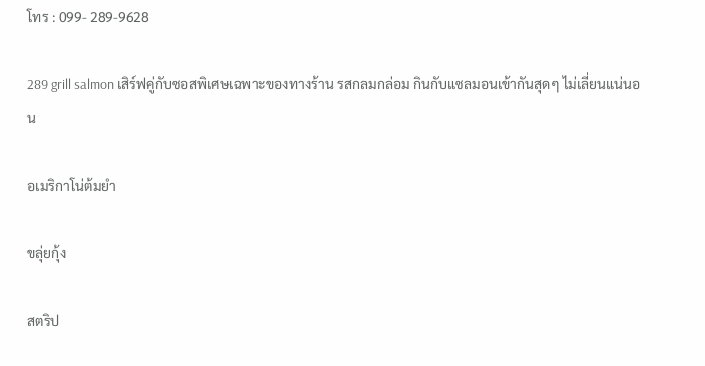โทร : 099- 289-9628

289 grill salmon เสิร์ฟคู่กับซอสพิเศษเฉพาะของทางร้าน รสกลมกล่อม กินกับแซลมอนเข้ากันสุดๆ ไม่เลี่ยนแน่นอน

อเมริกาโน่ต้มยำ

ขลุ่ยกุ้ง

สตริป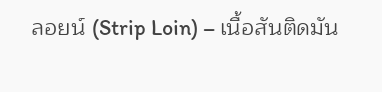ลอยน์ (Strip Loin) – เนื้อสันติดมัน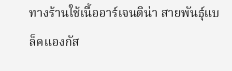ทางร้านใช้เนื้ออาร์เจนติน่า สายพันธุ์แบล็คแองกัส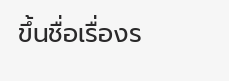ขึ้นชื่อเรื่องร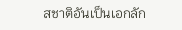สชาติอันเป็นเอกลัก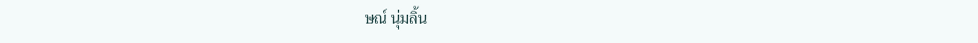ษณ์ นุ่มลิ้น